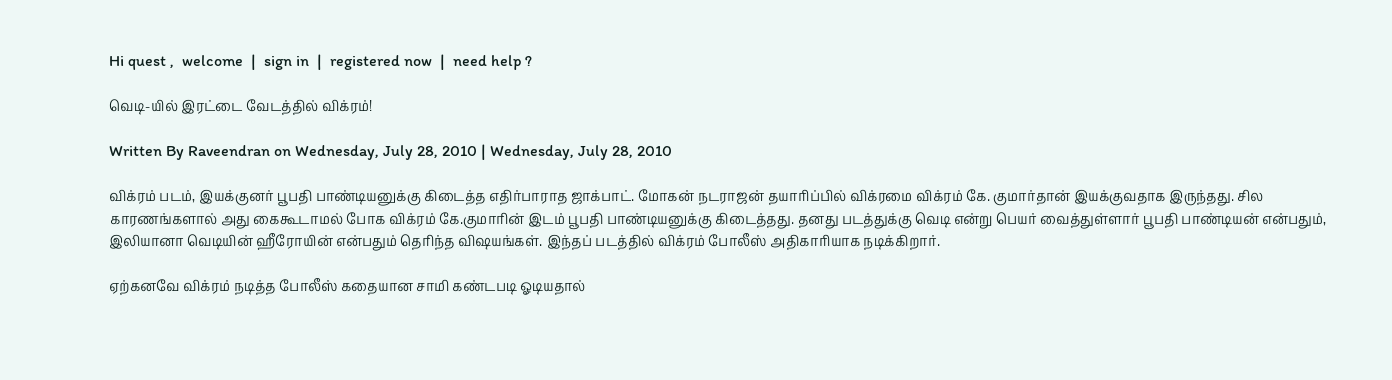Hi quest ,  welcome  |  sign in  |  registered now  |  need help ?

வெடி-யில் இரட்டை வேடத்தில் விக்ரம்!

Written By Raveendran on Wednesday, July 28, 2010 | Wednesday, July 28, 2010

விக்ரம் படம், இயக்குனர் பூபதி பாண்டியனுக்கு கிடைத்த எதிர்பாராத ஜாக்பாட். மோகன் நடராஜன் தயா‌ரிப்பில் விக்ரமை விக்ரம் கே. குமார்தான் இயக்குவதாக இருந்தது. சில காரணங்களால் அது கைகூடாமல் போக விக்ரம் கே.குமா‌ரின் இடம் பூபதி பாண்டியனுக்கு கிடைத்தது. தனது படத்துக்கு வெடி என்று பெயர் வைத்துள்ளார் பூபதி பாண்டியன் என்பதும், இலியானா வெடியின் ஹீரோயின் என்பதும் தெ‌ரிந்த விஷயங்கள். இந்தப் படத்தில் விக்ரம் போலீஸ் அதிகா‌ரியாக நடிக்கிறார்.

ஏற்கனவே விக்ரம் நடித்த போலீஸ் கதையான சாமி கண்டபடி ஓடியதால்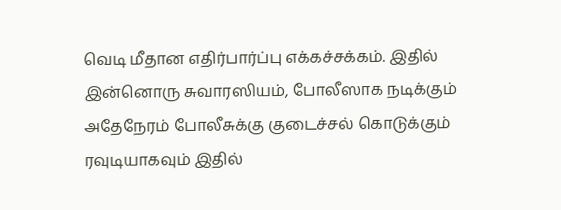வெடி மீதான எதிர்பார்ப்பு எக்கச்சக்கம். இதில் இன்னொரு சுவாரஸியம், போலீஸாக நடிக்கும் அதேநேரம் போலீசுக்கு குடைச்சல் கொடுக்கும் ரவுடியாகவும் இதில்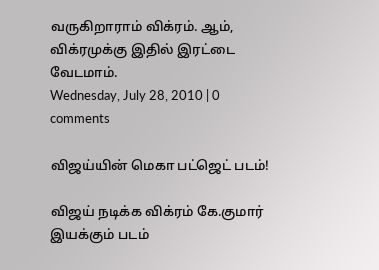வருகிறாராம் விக்ரம். ஆம், விக்ரமுக்கு இதில் இரட்டை வேடமாம்.
Wednesday, July 28, 2010 | 0 comments

விஜய்யின் மெகா பட்ஜெட் படம்!

விஜய் நடிக்க விக்ரம் கே.குமார் இயக்கும் படம்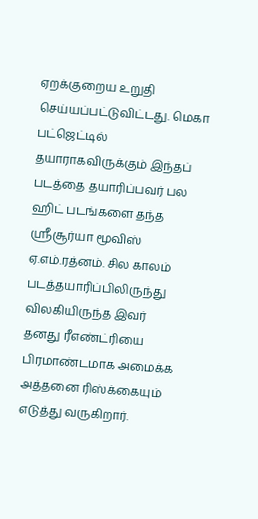ஏறக்குறைய உறுதி செய்யப்பட்டுவிட்டது. மெகா பட்ஜெட்டில் தயாராகவிருக்கும் இந்தப் படத்தை தயா‌ரிப்பவர் பல ஹிட் படங்களை தந்த ஸ்ரீசூர்யா மூவிஸ் ஏ.எம்.ரத்னம். சில காலம் படத்தயா‌ரிப்பிலிருந்து விலகியிருந்த இவர் தனது ‌‌ரீஎ‌ண்ட்‌ரியை பிரமாண்டமாக அமைக்க அத்தனை ‌ரிஸ்க்கையும் எடுத்து வருகிறார்.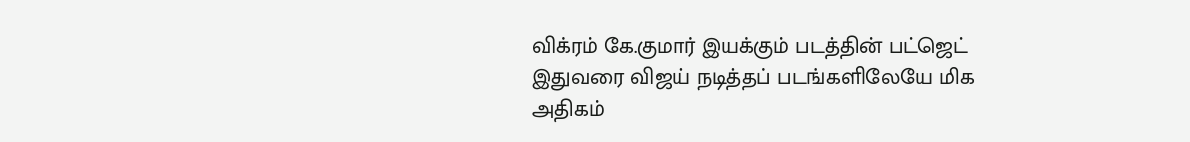விக்ரம் கே.குமார் இயக்கும் படத்தின் பட்ஜெட் இதுவரை விஜய் நடித்தப் படங்களிலேயே மிக அதிகம்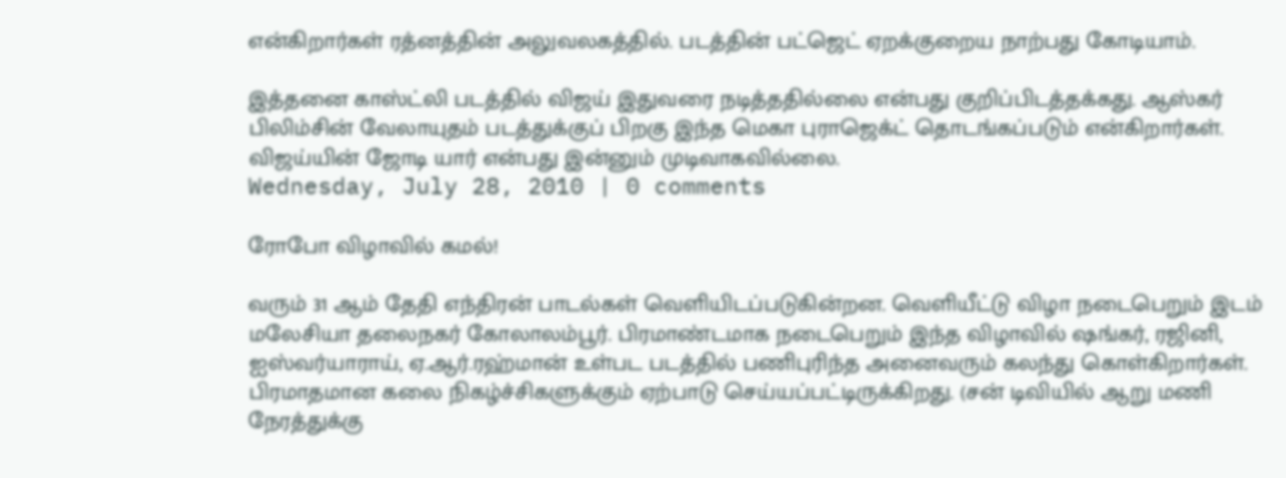என்கிறார்கள் ரத்னத்தின் அலுவலகத்தில். படத்தின் பட்ஜெட் ஏறக்குறைய நாற்பது கோடியாம்.

இத்தனை காஸ்ட்லி படத்தில் விஜய் இதுவரை நடித்ததில்லை என்பது குறிப்பிடத்தக்கது. ஆஸ்கர் பிலிம்சின் வேலாயுதம் படத்துக்குப் பிறகு இந்த மெகா புராஜெக்ட் தொடங்கப்படும் என்கிறார்கள். விஜய்யின் ஜோடி யார் என்பது இன்னும் முடிவாகவில்லை.
Wednesday, July 28, 2010 | 0 comments

ரோபோ விழாவில் கமல்!

வரும் 31 ஆம் தேதி எந்திரன் பாடல்கள் வெளியிடப்படுகின்றன. வெளியீட்டு விழா நடைபெறும் இடம் மலேசியா தலைநகர் கோலாலம்பூர். பிரமாண்டமாக நடைபெறும் இந்த விழாவில் ஷங்கர், ர‌ஜினி, ஐஸ்வர்யாராய், ஏ.ஆர்.ரஹ்மான் உள்பட படத்தில் பணிபு‌ரிந்த அனைவரும் கலந்து கொள்கிறார்கள். பிரமாதமான கலை நிகழ்ச்சிகளுக்கும் ஏற்பாடு செய்யப்பட்டிருக்கிறது. (சன் டிவியில் ஆறு மணி நேரத்துக்கு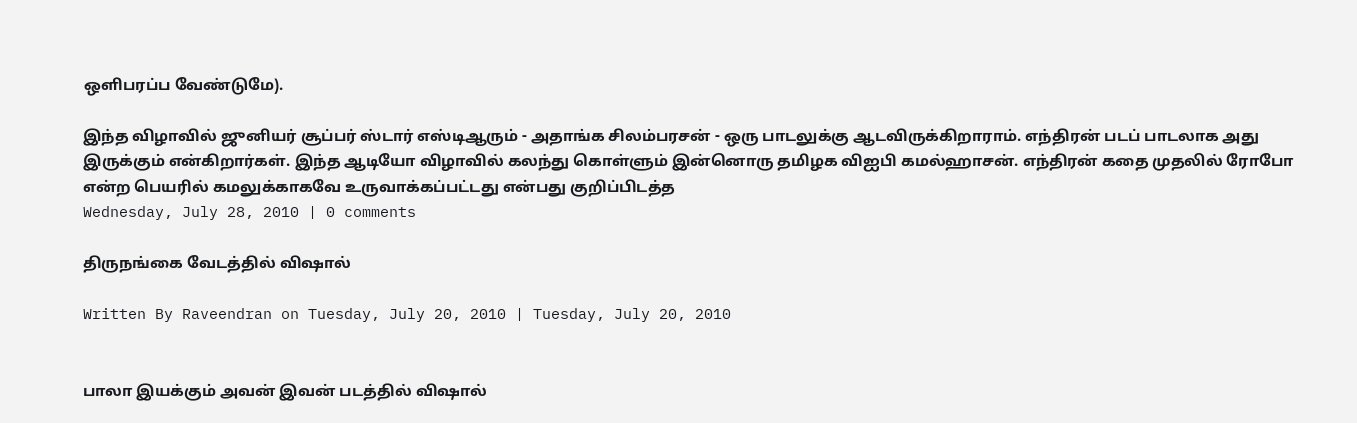ஒளிபரப்ப வேண்டுமே).

இந்த விழாவில் ஜுனியர் சூப்பர் ஸ்டார் எஸ்டிஆரும் - அதாங்க சிலம்பரசன் - ஒரு பாடலுக்கு ஆடவிருக்கிறாராம். எந்திரன் படப் பாடலாக அது இருக்கும் என்கிறார்கள். இந்த ஆடியோ விழாவில் கலந்து கொள்ளும் இன்னொரு தமிழக விஐபி கமல்ஹாசன். எந்திரன் கதை முதலில் ரோபோ என்ற பெய‌ரில் கமலுக்காகவே உருவாக்கப்பட்டது என்பது குறிப்பிடத்த
Wednesday, July 28, 2010 | 0 comments

திருநங்கை வேடத்தில் விஷால்

Written By Raveendran on Tuesday, July 20, 2010 | Tuesday, July 20, 2010


பாலா இயக்கும் அவன் இவன் படத்தில் விஷால்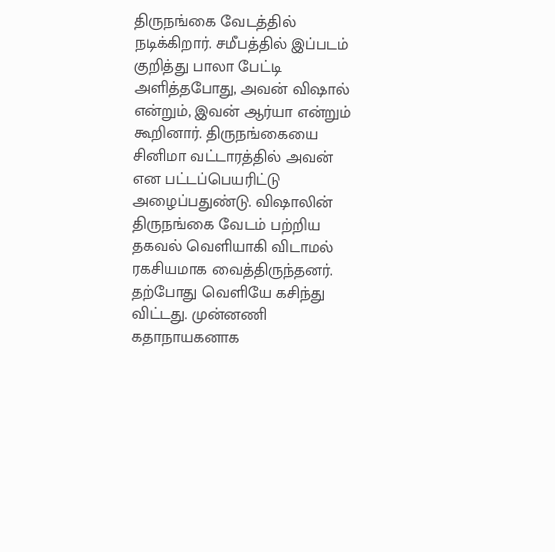திருநங்கை வேடத்தில் நடிக்கிறார். சமீபத்தில் இப்படம் குறித்து பாலா பேட்டி அளித்தபோது, அவன் விஷால் என்றும், இவன் ஆர்யா என்றும் கூறினார். திருநங்கையை சினிமா வட்டாரத்தில் அவன் என பட்டப்பெயரிட்டு அழைப்பதுண்டு. விஷாலின் திருநங்கை வேடம் பற்றிய தகவல் வெளியாகி விடாமல் ரகசியமாக வைத்திருந்தனர். தற்போது வெளியே கசிந்து விட்டது. முன்னணி கதாநாயகனாக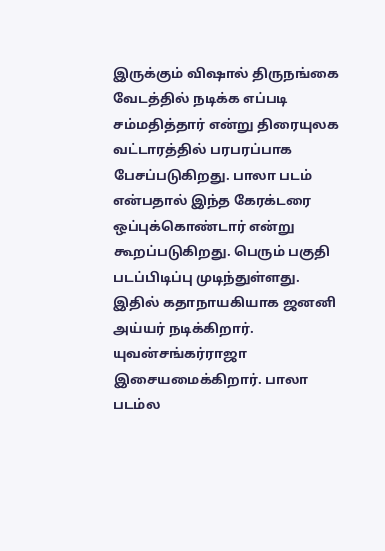இருக்கும் விஷால் திருநங்கை வேடத்தில் நடிக்க எப்படி சம்மதித்தார் என்று திரையுலக வட்டாரத்தில் பரபரப்பாக பேசப்படுகிறது. பாலா படம் என்பதால் இந்த கேரக்டரை ஒப்புக்கொண்டார் என்று கூறப்படுகிறது. பெரும் பகுதி படப்பிடிப்பு முடிந்துள்ளது. இதில் கதாநாயகியாக ஜனனி அய்யர் நடிக்கிறார். யுவன்சங்கர்ராஜா இசையமைக்கிறார். பாலா படம்ல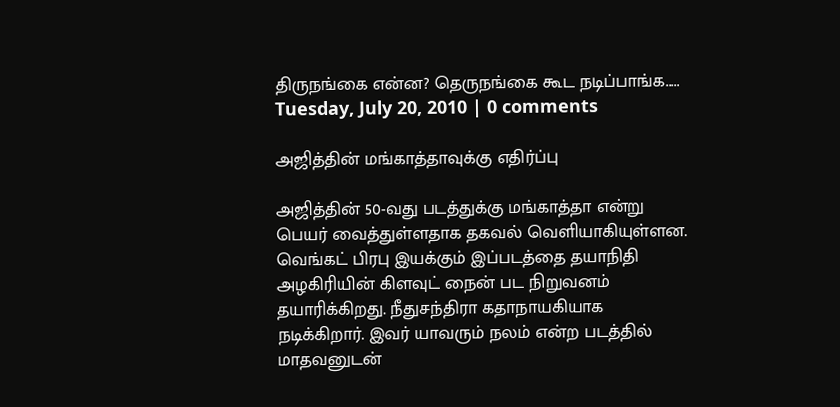திருநங்கை என்ன? தெருநங்கை கூட நடிப்பாங்க.....
Tuesday, July 20, 2010 | 0 comments

அஜித்தின் மங்காத்தாவுக்கு எதிர்ப்பு

அஜித்தின் 50-வது படத்துக்கு மங்காத்தா என்று பெயர் வைத்துள்ளதாக தகவல் வெளியாகியுள்ளன. வெங்கட் பிரபு இயக்கும் இப்படத்தை தயாநிதி அழகிரியின் கிளவுட் நைன் பட நிறுவனம் தயாரிக்கிறது. நீதுசந்திரா கதாநாயகியாக நடிக்கிறார். இவர் யாவரும் நலம் என்ற படத்தில் மாதவனுடன்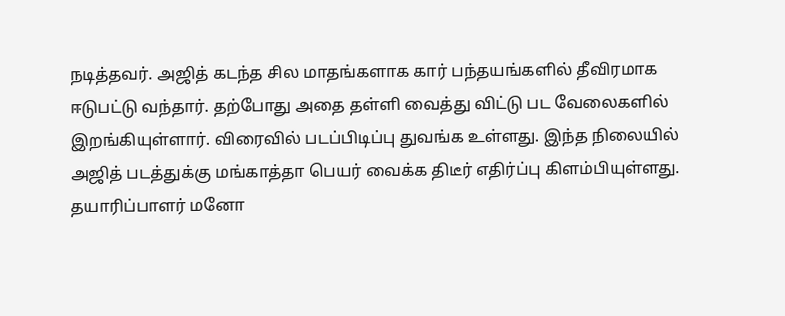நடித்தவர். அஜித் கடந்த சில மாதங்களாக கார் பந்தயங்களில் தீவிரமாக ஈடுபட்டு வந்தார். தற்போது அதை தள்ளி வைத்து விட்டு பட வேலைகளில் இறங்கியுள்ளார். விரைவில் படப்பிடிப்பு துவங்க உள்ளது. இந்த நிலையில் அஜித் படத்துக்கு மங்காத்தா பெயர் வைக்க திடீர் எதிர்ப்பு கிளம்பியுள்ளது. தயாரிப்பாளர் மனோ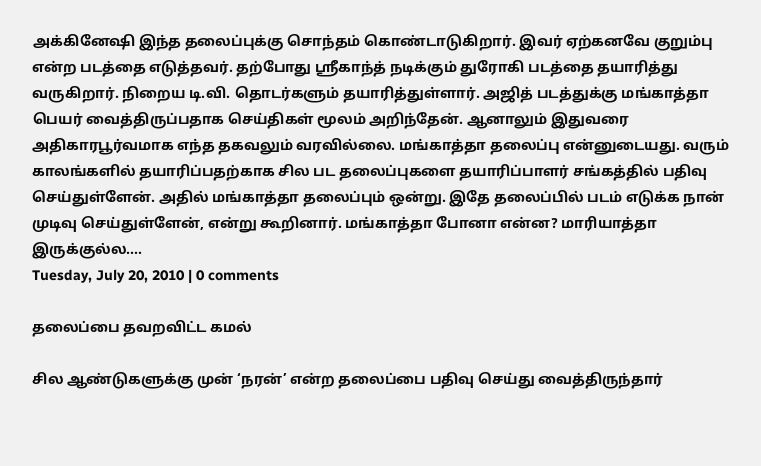அக்கினேஷி இந்த தலைப்புக்கு சொந்தம் கொண்டாடுகிறார். இவர் ஏற்கனவே குறும்பு என்ற படத்தை எடுத்தவர். தற்போது ஸ்ரீகாந்த் நடிக்கும் துரோகி படத்தை தயாரித்து வருகிறார். நிறைய டி.வி. தொடர்களும் தயாரித்துள்ளார். அஜித் படத்துக்கு மங்காத்தா பெயர் வைத்திருப்பதாக செய்திகள் மூலம் அறிந்தேன். ஆனாலும் இதுவரை அதிகாரபூர்வமாக எந்த தகவலும் வரவில்லை. மங்காத்தா தலைப்பு என்னுடையது. வரும் காலங்களில் தயாரிப்பதற்காக சில பட தலைப்புகளை தயாரிப்பாளர் சங்கத்தில் பதிவு செய்துள்ளேன். அதில் மங்காத்தா தலைப்பும் ஒன்று. இதே தலைப்பில் படம் எடுக்க நான் முடிவு செய்துள்ளேன், என்று கூறினார். மங்காத்தா போனா என்ன? மாரியாத்தா இருக்குல்ல....
Tuesday, July 20, 2010 | 0 comments

தலைப்பை தவறவிட்ட கமல்

சில ஆண்டுகளுக்கு முன் ‘நரன்’ என்ற தலைப்பை பதிவு செய்து வைத்திருந்தார்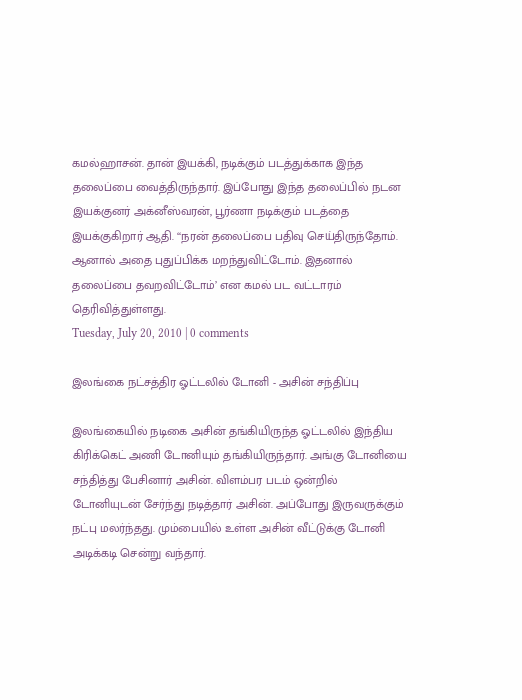கமல்ஹாசன். தான் இயக்கி, நடிக்கும் படத்துக்காக இந்த தலைப்பை வைத்திருந்தார். இப்போது இந்த தலைப்பில் நடன இயக்குனர் அக்னீஸ்வரன், பூர்ணா நடிக்கும் படத்தை இயக்குகிறார் ஆதி. ‘‘நரன் தலைப்பை பதிவு செய்திருந்தோம். ஆனால் அதை புதுப்பிக்க மறந்துவிட்டோம். இதனால் தலைப்பை தவறவிட்டோம்’ என கமல் பட வட்டாரம் தெரிவித்துள்ளது.
Tuesday, July 20, 2010 | 0 comments

இலங்கை நட்சத்திர ஓட்டலில் டோனி - அசின் சந்திப்பு

இலங்கையில் நடிகை அசின் தங்கியிருந்த ஓட்டலில் இந்திய கிரிக்கெட் அணி டோனியும் தங்கியிருந்தார். அங்கு டோனியை சந்தித்து பேசினார் அசின். விளம்பர படம் ஒன்றில் டோனியுடன் சேர்ந்து நடித்தார் அசின். அப்போது இருவருக்கும் நட்பு மலர்ந்தது. மும்பையில் உள்ள அசின் வீட்டுக்கு டோனி அடிக்கடி சென்று வந்தார்.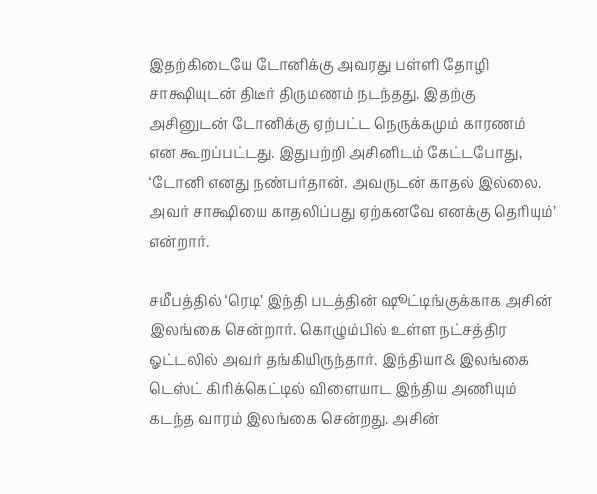இதற்கிடையே டோனிக்கு அவரது பள்ளி தோழி சாக்ஷியுடன் திடீர் திருமணம் நடந்தது. இதற்கு அசினுடன் டோனிக்கு ஏற்பட்ட நெருக்கமும் காரணம் என கூறப்பட்டது. இதுபற்றி அசினிடம் கேட்டபோது, ‘டோனி எனது நண்பர்தான். அவருடன் காதல் இல்லை. அவர் சாக்ஷியை காதலிப்பது ஏற்கனவே எனக்கு தெரியும்’ என்றார்.

சமீபத்தில் ‘ரெடி’ இந்தி படத்தின் ஷூட்டிங்குக்காக அசின் இலங்கை சென்றார். கொழும்பில் உள்ள நட்சத்திர ஓட்டலில் அவர் தங்கியிருந்தார். இந்தியா& இலங்கை டெஸ்ட் கிரிக்கெட்டில் விளையாட இந்திய அணியும் கடந்த வாரம் இலங்கை சென்றது. அசின்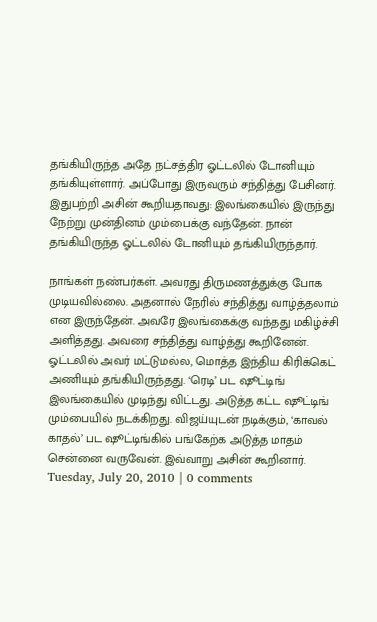தங்கியிருந்த அதே நட்சத்திர ஓட்டலில் டோனியும் தங்கியுள்ளார். அப்போது இருவரும் சந்தித்து பேசினர். இதுபற்றி அசின் கூறியதாவது: இலங்கையில் இருந்து நேற்று முன்தினம் மும்பைக்கு வந்தேன். நான் தங்கியிருந்த ஓட்டலில் டோனியும் தங்கியிருந்தார்.

நாங்கள் நண்பர்கள். அவரது திருமணத்துக்கு போக முடியவில்லை. அதனால் நேரில் சந்தித்து வாழ்த்தலாம் என இருந்தேன். அவரே இலங்கைக்கு வந்தது மகிழ்ச்சி அளித்தது. அவரை சந்தித்து வாழ்த்து கூறினேன். ஓட்டலில் அவர் மட்டுமல்ல, மொத்த இந்திய கிரிக்கெட் அணியும் தங்கியிருந்தது. ‘ரெடி’ பட ஷூட்டிங் இலங்கையில் முடிந்து விட்டது. அடுத்த கட்ட ஷூட்டிங் மும்பையில் நடக்கிறது. விஜய்யுடன் நடிக்கும், ‘காவல் காதல்’ பட ஷூட்டிங்கில் பங்கேற்க அடுத்த மாதம் சென்னை வருவேன். இவ்வாறு அசின் கூறினார்.
Tuesday, July 20, 2010 | 0 comments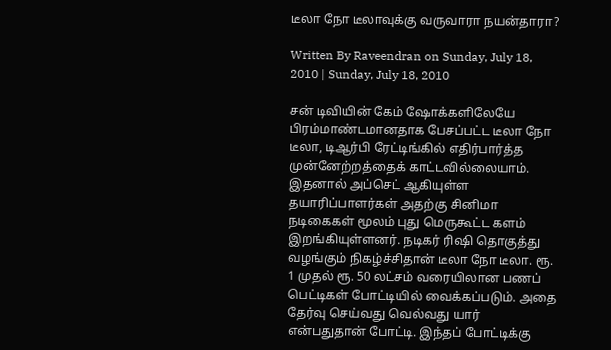டீலா நோ டீலாவுக்கு வருவாரா நயன்தாரா?

Written By Raveendran on Sunday, July 18, 2010 | Sunday, July 18, 2010

சன் டிவியின் கேம் ஷோக்களிலேயே பிரம்மாண்டமானதாக பேசப்பட்ட டீலா நோ டீலா, டிஆர்பி ரேட்டிங்கில் எதிர்பார்த்த முன்னேற்றத்தைக் காட்டவில்லையாம். இதனால் அப்செட் ஆகியுள்ள தயாரிப்பாளர்கள் அதற்கு சினிமா நடிகைகள் மூலம் புது மெருகூட்ட களம் இறங்கியுள்ளனர். நடிகர் ரிஷி தொகுத்து வழங்கும் நிகழ்ச்சிதான் டீலா நோ டீலா. ரூ. 1 முதல் ரூ. 50 லட்சம் வரையிலான பணப் பெட்டிகள் போட்டியில் வைக்கப்படும். அதை தேர்வு செய்வது வெல்வது யார் என்பதுதான் போட்டி. இந்தப் போட்டிக்கு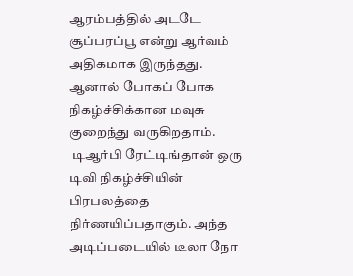ஆரம்பத்தில் அடடே சூப்பரப்பூ என்று ஆர்வம் அதிகமாக இருந்தது. ஆனால் போகப் போக நிகழ்ச்சிக்கான மவுசு குறைந்து வருகிறதாம்.
 டிஆர்பி ரேட்டிங்தான் ஒரு டிவி நிகழ்ச்சியின் பிரபலத்தை நிர்ணயிப்பதாகும். அந்த அடிப்படையில் டீலா நோ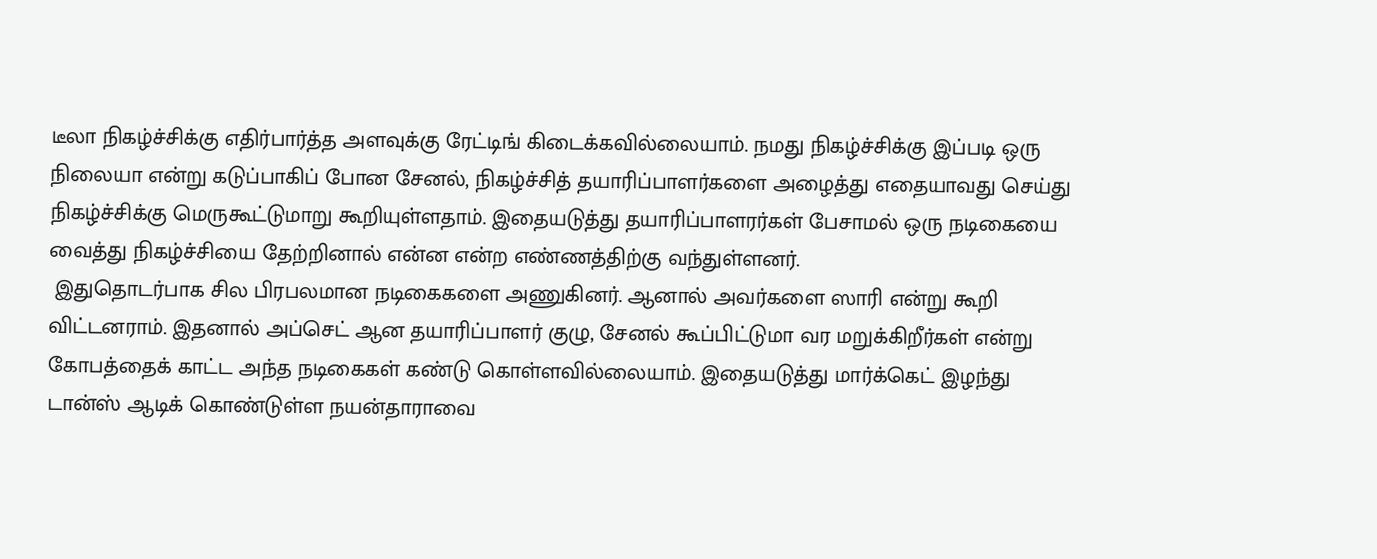டீலா நிகழ்ச்சிக்கு எதிர்பார்த்த அளவுக்கு ரேட்டிங் கிடைக்கவில்லையாம். நமது நிகழ்ச்சிக்கு இப்படி ஒரு நிலையா என்று கடுப்பாகிப் போன சேனல், நிகழ்ச்சித் தயாரிப்பாளர்களை அழைத்து எதையாவது செய்து நிகழ்ச்சிக்கு மெருகூட்டுமாறு கூறியுள்ளதாம். இதையடுத்து தயாரிப்பாளரர்கள் பேசாமல் ஒரு நடிகையை வைத்து நிகழ்ச்சியை தேற்றினால் என்ன என்ற எண்ணத்திற்கு வந்துள்ளனர்.
 இதுதொடர்பாக சில பிரபலமான நடிகைகளை அணுகினர். ஆனால் அவர்களை ஸாரி என்று கூறி விட்டனராம். இதனால் அப்செட் ஆன தயாரிப்பாளர் குழு, சேனல் கூப்பிட்டுமா வர மறுக்கிறீர்கள் என்று கோபத்தைக் காட்ட அந்த நடிகைகள் கண்டு கொள்ளவில்லையாம். இதையடுத்து மார்க்கெட் இழந்து டான்ஸ் ஆடிக் கொண்டுள்ள நயன்தாராவை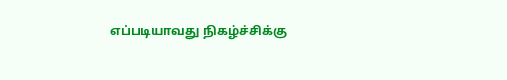எப்படியாவது நிகழ்ச்சிக்கு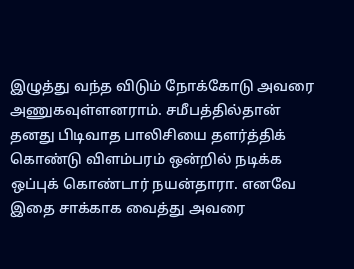இழுத்து வந்த விடும் நோக்கோடு அவரை அணுகவுள்ளனராம். சமீபத்தில்தான் தனது பிடிவாத பாலிசியை தளர்த்திக் கொண்டு விளம்பரம் ஒன்றில் நடிக்க ஒப்புக் கொண்டார் நயன்தாரா. எனவே இதை சாக்காக வைத்து அவரை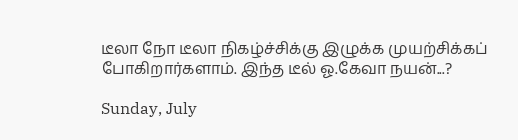டீலா நோ டீலா நிகழ்ச்சிக்கு இழுக்க முயற்சிக்கப் போகிறார்களாம். இந்த டீல் ஓ.கேவா நயன்...?

Sunday, July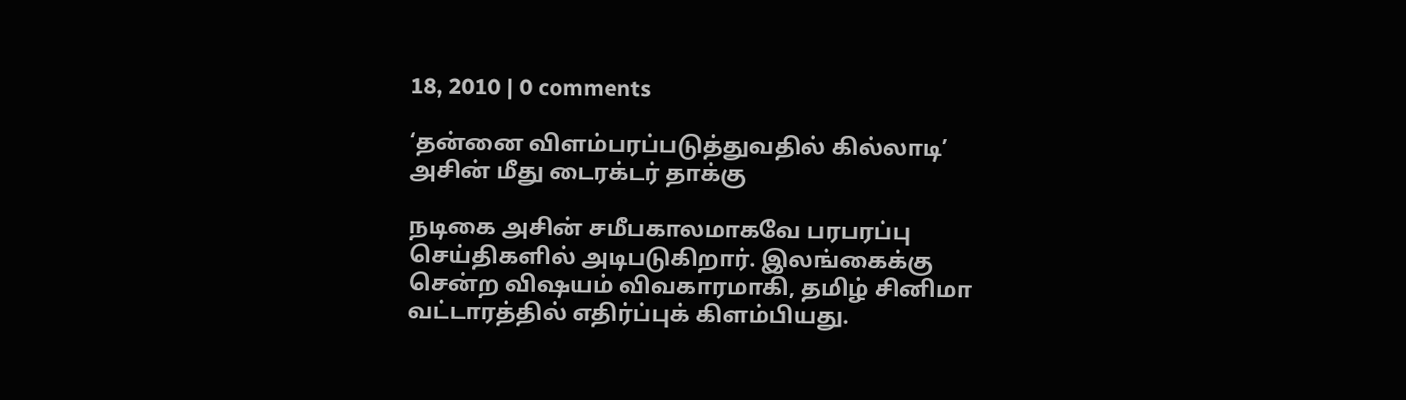18, 2010 | 0 comments

‘தன்னை விளம்பரப்படுத்துவதில் கில்லாடி’ அசின் மீது டைரக்டர் தாக்கு

நடிகை அசின் சமீபகாலமாகவே பரபரப்பு செய்திகளில் அடிபடுகிறார். இலங்கைக்கு சென்ற விஷயம் விவகாரமாகி, தமிழ் சினிமா வட்டாரத்தில் எதிர்ப்புக் கிளம்பியது.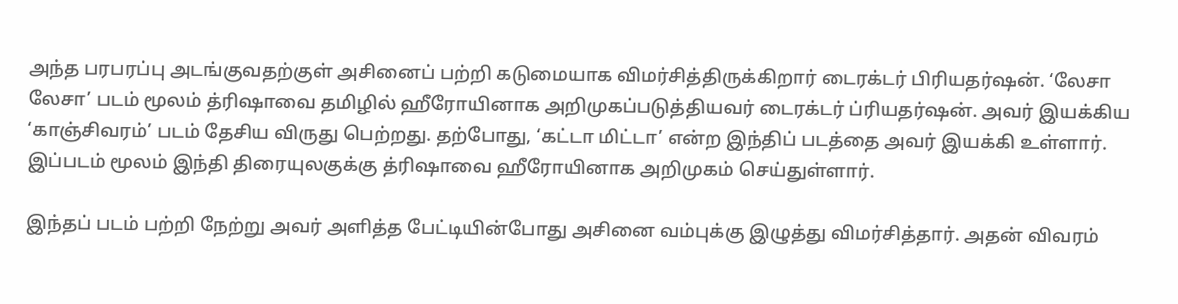அந்த பரபரப்பு அடங்குவதற்குள் அசினைப் பற்றி கடுமையாக விமர்சித்திருக்கிறார் டைரக்டர் பிரியதர்ஷன். ‘லேசா லேசா’ படம் மூலம் த்ரிஷாவை தமிழில் ஹீரோயினாக அறிமுகப்படுத்தியவர் டைரக்டர் ப்ரியதர்ஷன். அவர் இயக்கிய ‘காஞ்சிவரம்’ படம் தேசிய விருது பெற்றது. தற்போது, ‘கட்டா மிட்டா’ என்ற இந்திப் படத்தை அவர் இயக்கி உள்ளார். இப்படம் மூலம் இந்தி திரையுலகுக்கு த்ரிஷாவை ஹீரோயினாக அறிமுகம் செய்துள்ளார்.

இந்தப் படம் பற்றி நேற்று அவர் அளித்த பேட்டியின்போது அசினை வம்புக்கு இழுத்து விமர்சித்தார். அதன் விவரம்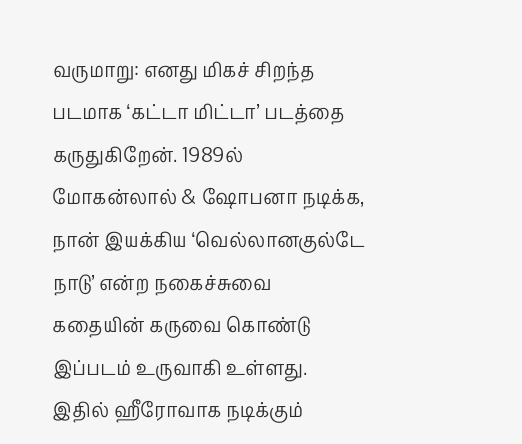வருமாறு: எனது மிகச் சிறந்த படமாக ‘கட்டா மிட்டா’ படத்தை கருதுகிறேன். 1989ல் மோகன்லால் & ஷோபனா நடிக்க, நான் இயக்கிய ‘வெல்லானகுல்டே நாடு’ என்ற நகைச்சுவை கதையின் கருவை கொண்டு இப்படம் உருவாகி உள்ளது. இதில் ஹீரோவாக நடிக்கும்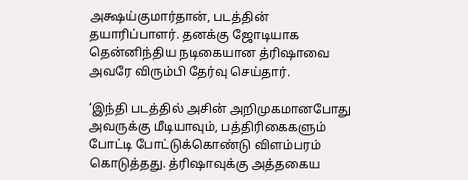அக்ஷய்குமார்தான், படத்தின் தயாரிப்பாளர். தனக்கு ஜோடியாக தென்னிந்திய நடிகையான த்ரிஷாவை அவரே விரும்பி தேர்வு செய்தார்.

‘இந்தி படத்தில் அசின் அறிமுகமானபோது அவருக்கு மீடியாவும், பத்திரிகைகளும் போட்டி போட்டுக்கொண்டு விளம்பரம் கொடுத்தது. த்ரிஷாவுக்கு அத்தகைய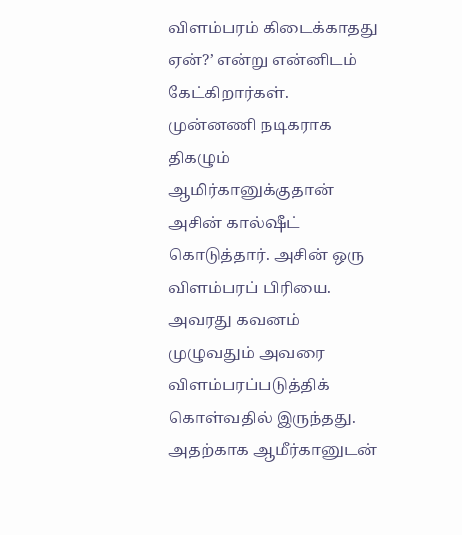விளம்பரம் கிடைக்காதது ஏன்?’ என்று என்னிடம் கேட்கிறார்கள். முன்னணி நடிகராக திகழும் ஆமிர்கானுக்குதான் அசின் கால்ஷீட் கொடுத்தார். அசின் ஒரு விளம்பரப் பிரியை. அவரது கவனம் முழுவதும் அவரை விளம்பரப்படுத்திக் கொள்வதில் இருந்தது. அதற்காக ஆமீர்கானுடன்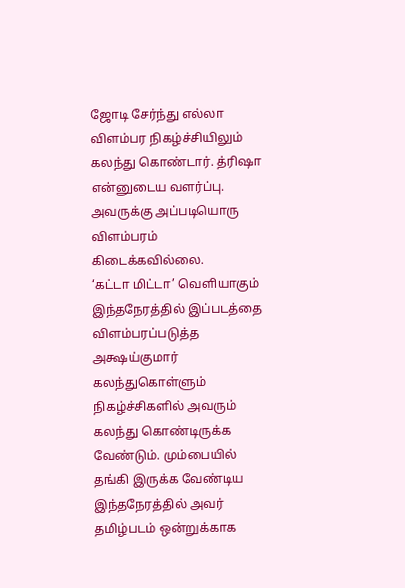ஜோடி சேர்ந்து எல்லா விளம்பர நிகழ்ச்சியிலும் கலந்து கொண்டார். த்ரிஷா என்னுடைய வளர்ப்பு. அவருக்கு அப்படியொரு விளம்பரம் கிடைக்கவில்லை.
‘கட்டா மிட்டா’ வெளியாகும் இந்தநேரத்தில் இப்படத்தை விளம்பரப்படுத்த அக்ஷய்குமார் கலந்துகொள்ளும் நிகழ்ச்சிகளில் அவரும் கலந்து கொண்டிருக்க வேண்டும். மும்பையில் தங்கி இருக்க வேண்டிய இந்தநேரத்தில் அவர் தமிழ்படம் ஒன்றுக்காக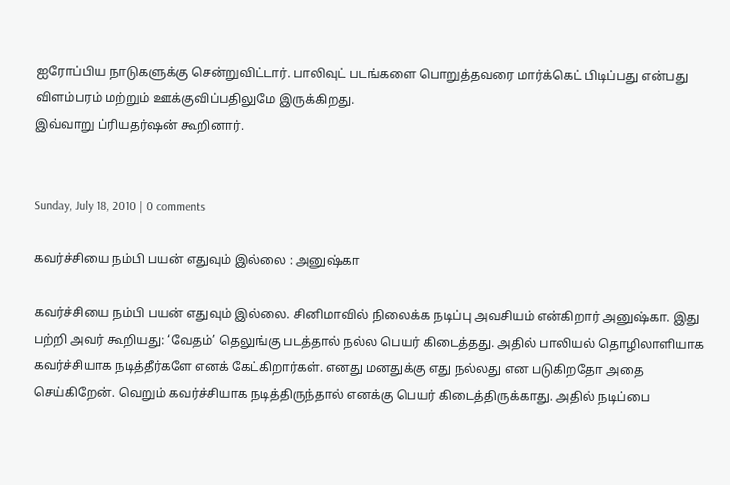ஐரோப்பிய நாடுகளுக்கு சென்றுவிட்டார். பாலிவுட் படங்களை பொறுத்தவரை மார்க்கெட் பிடிப்பது என்பது விளம்பரம் மற்றும் ஊக்குவிப்பதிலுமே இருக்கிறது.
இவ்வாறு ப்ரியதர்ஷன் கூறினார்.


Sunday, July 18, 2010 | 0 comments

கவர்ச்சியை நம்பி பயன் எதுவும் இல்லை : அனுஷ்கா

கவர்ச்சியை நம்பி பயன் எதுவும் இல்லை. சினிமாவில் நிலைக்க நடிப்பு அவசியம் என்கிறார் அனுஷ்கா. இது பற்றி அவர் கூறியது: ‘வேதம்’ தெலுங்கு படத்தால் நல்ல பெயர் கிடைத்தது. அதில் பாலியல் தொழிலாளியாக கவர்ச்சியாக நடித்தீர்களே எனக் கேட்கிறார்கள். எனது மனதுக்கு எது நல்லது என படுகிறதோ அதை செய்கிறேன். வெறும் கவர்ச்சியாக நடித்திருந்தால் எனக்கு பெயர் கிடைத்திருக்காது. அதில் நடிப்பை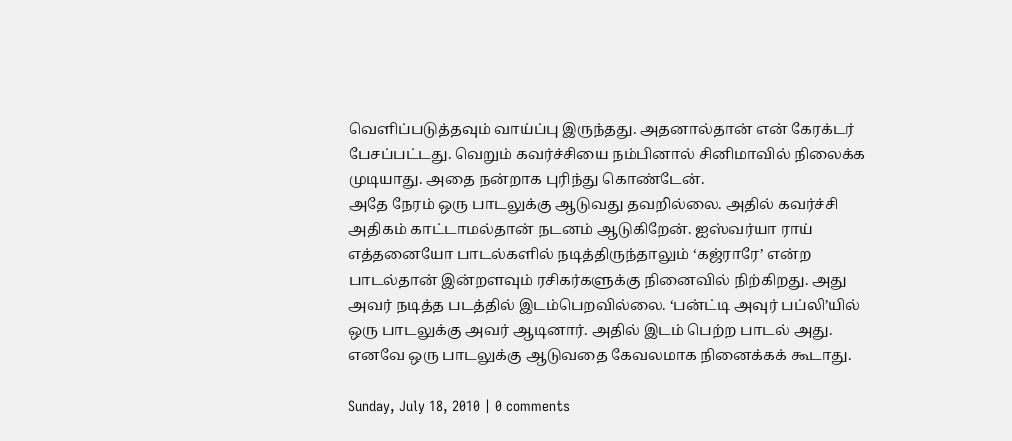வெளிப்படுத்தவும் வாய்ப்பு இருந்தது. அதனால்தான் என் கேரக்டர் பேசப்பட்டது. வெறும் கவர்ச்சியை நம்பினால் சினிமாவில் நிலைக்க முடியாது. அதை நன்றாக புரிந்து கொண்டேன்.
அதே நேரம் ஒரு பாடலுக்கு ஆடுவது தவறில்லை. அதில் கவர்ச்சி அதிகம் காட்டாமல்தான் நடனம் ஆடுகிறேன். ஐஸ்வர்யா ராய் எத்தனையோ பாடல்களில் நடித்திருந்தாலும் ‘கஜ்ராரே’ என்ற பாடல்தான் இன்றளவும் ரசிகர்களுக்கு நினைவில் நிற்கிறது. அது அவர் நடித்த படத்தில் இடம்பெறவில்லை. ‘பன்ட்டி அவுர் பப்லி’யில் ஒரு பாடலுக்கு அவர் ஆடினார். அதில் இடம் பெற்ற பாடல் அது. எனவே ஒரு பாடலுக்கு ஆடுவதை கேவலமாக நினைக்கக் கூடாது.

Sunday, July 18, 2010 | 0 comments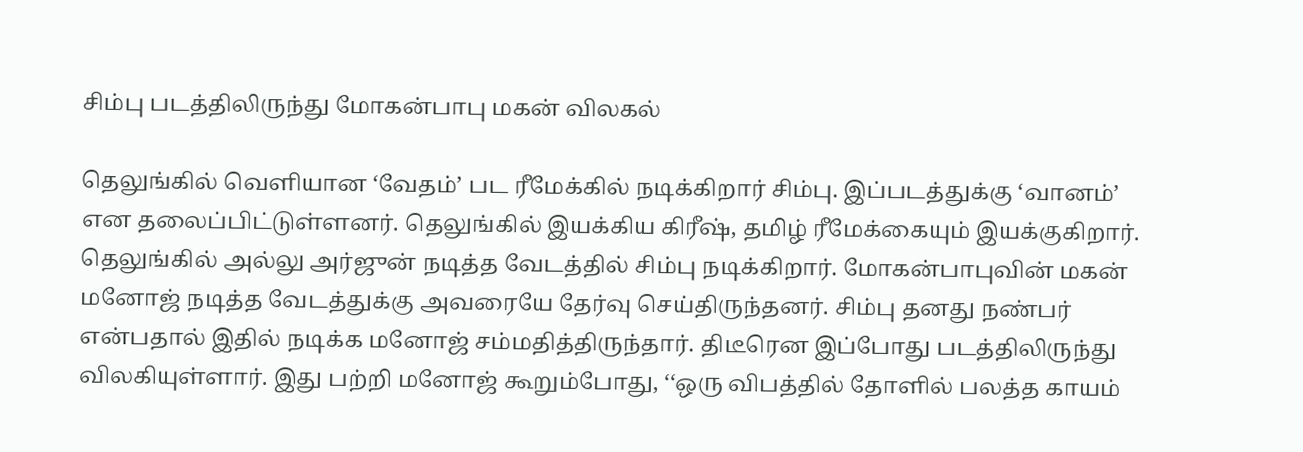சிம்பு படத்திலிருந்து மோகன்பாபு மகன் விலகல்

தெலுங்கில் வெளியான ‘வேதம்’ பட ரீமேக்கில் நடிக்கிறார் சிம்பு. இப்படத்துக்கு ‘வானம்’ என தலைப்பிட்டுள்ளனர். தெலுங்கில் இயக்கிய கிரீஷ், தமிழ் ரீமேக்கையும் இயக்குகிறார். தெலுங்கில் அல்லு அர்ஜுன் நடித்த வேடத்தில் சிம்பு நடிக்கிறார். மோகன்பாபுவின் மகன் மனோஜ் நடித்த வேடத்துக்கு அவரையே தேர்வு செய்திருந்தனர். சிம்பு தனது நண்பர் என்பதால் இதில் நடிக்க மனோஜ் சம்மதித்திருந்தார். திடீரென இப்போது படத்திலிருந்து விலகியுள்ளார். இது பற்றி மனோஜ் கூறும்போது, ‘‘ஒரு விபத்தில் தோளில் பலத்த காயம்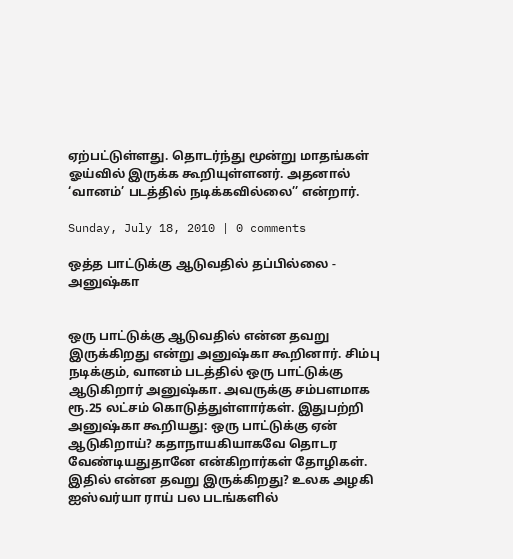ஏற்பட்டுள்ளது. தொடர்ந்து மூன்று மாதங்கள் ஓய்வில் இருக்க கூறியுள்ளனர். அதனால் ‘வானம்’ படத்தில் நடிக்கவில்லை’’ என்றார்.

Sunday, July 18, 2010 | 0 comments

ஒத்த பாட்டுக்கு ஆடுவதில் தப்பில்லை - அனுஷ்கா


ஒரு பாட்டுக்கு ஆடுவதில் என்ன தவறு இருக்கிறது என்று அனுஷ்கா கூறினார். சிம்பு நடிக்கும், வானம் படத்தில் ஒரு பாட்டுக்கு ஆடுகிறார் அனுஷ்கா. அவருக்கு சம்பளமாக ரூ.25 லட்சம் கொடுத்துள்ளார்கள். இதுபற்றி அனுஷ்கா கூறியது: ஒரு பாட்டுக்கு ஏன் ஆடுகிறாய்? கதாநாயகியாகவே தொடர வேண்டியதுதானே என்கிறார்கள் தோழிகள். இதில் என்ன தவறு இருக்கிறது? உலக அழகி ஐஸ்வர்யா ராய் பல படங்களில்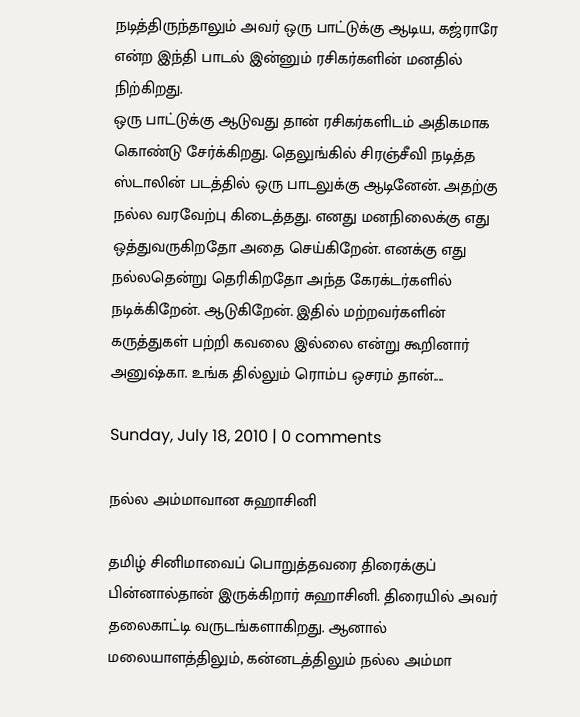நடித்திருந்தாலும் அவர் ஒரு பாட்டுக்கு ஆடிய, கஜ்ராரே என்ற இந்தி பாடல் இன்னும் ரசிகர்களின் மனதில் நிற்கிறது.
ஒரு பாட்டுக்கு ஆடுவது தான் ரசிகர்களிடம் அதிகமாக கொண்டு சேர்க்கிறது. தெலுங்கில் சிரஞ்சீவி நடித்த ஸ்டாலின் படத்தில் ஒரு பாடலுக்கு ஆடினேன். அதற்கு நல்ல வரவேற்பு கிடைத்தது. எனது மனநிலைக்கு எது ஒத்துவருகிறதோ அதை செய்கிறேன். எனக்கு எது நல்லதென்று தெரிகிறதோ அந்த கேரக்டர்களில் நடிக்கிறேன். ஆடுகிறேன். இதில் மற்றவர்களின் கருத்துகள் பற்றி கவலை இல்லை என்று கூறினார் அனுஷ்கா. உங்க தில்லும் ரொம்ப ஒசரம் தான்....

Sunday, July 18, 2010 | 0 comments

நல்ல அம்மாவான சுஹாசினி

தமிழ் சினிமாவைப் பொறுத்தவரை திரைக்குப் பின்னால்தான் இருக்கிறார் சுஹாசினி. திரையில் அவர் தலைகாட்டி வருடங்களாகிறது. ஆனால் மலையாளத்திலும், கன்னடத்திலும் நல்ல அம்மா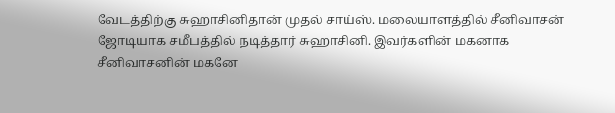வேடத்திற்கு சுஹாசினிதான் முதல் சாய்ஸ். மலையாளத்தில் சீனிவாசன் ஜோடியாக சமீபத்தில் நடித்தார் சுஹாசினி. இவர்களின் மகனாக சீனிவாசனின் மகனே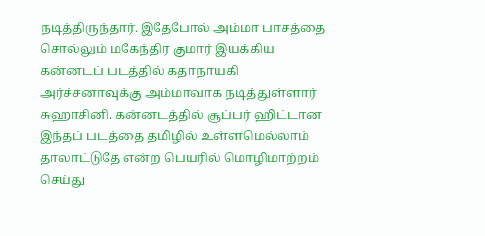நடித்திருந்தார். இதேபோல் அம்மா பாசத்தை சொல்லும் மகேந்திர குமார் இயக்கிய கன்னடப் படத்தில் கதாநாயகி அர்ச்சனாவுக்கு அம்மாவாக நடித்துள்ளார் சுஹாசினி. கன்னடத்தில் சூப்பர் ஹிட்டான இந்தப் படத்தை தமிழில் உள்ளமெல்லாம் தாலாட்டுதே என்ற பெயரில் மொழிமாற்றம் செய்து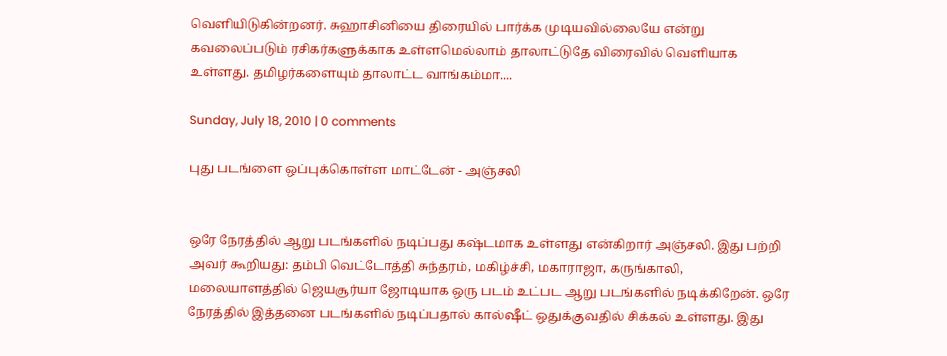வெளியிடுகின்றனர். சுஹாசினியை திரையில் பார்க்க முடியவில்லையே என்று கவலைப்படும் ரசிகர்களுக்காக உள்ளமெல்லாம் தாலாட்டுதே விரைவில் வெளியாக உள்ளது. தமிழர்களையும் தாலாட்ட வாங்கம்மா....

Sunday, July 18, 2010 | 0 comments

புது படங்ளை ஒப்புக்கொள்ள மாட்டேன் - அஞ்சலி


ஒரே நேரத்தில் ஆறு படங்களில் நடிப்பது கஷ்டமாக உள்ளது என்கிறார் அஞ்சலி. இது பற்றி அவர் கூறியது: தம்பி வெட்டோத்தி சுந்தரம், மகிழ்ச்சி, மகாராஜா, கருங்காலி, மலையாளத்தில் ஜெயசூர்யா ஜோடியாக ஒரு படம் உட்பட ஆறு படங்களில் நடிக்கிறேன். ஒரே நேரத்தில் இத்தனை படங்களில் நடிப்பதால் கால்ஷீட் ஒதுக்குவதில் சிக்கல் உள்ளது. இது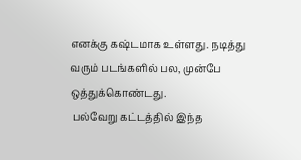எனக்கு கஷ்டமாக உள்ளது. நடித்து வரும் படங்களில் பல, முன்பே ஒத்துக்கொண்டது.
 பல்வேறு கட்டத்தில் இந்த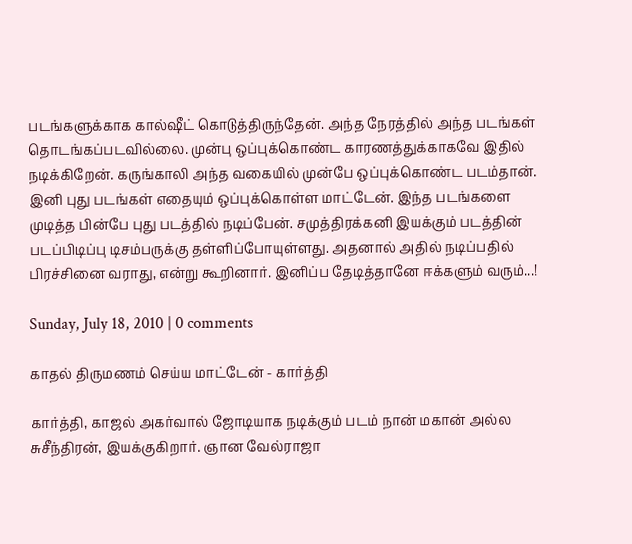படங்களுக்காக கால்ஷீட் கொடுத்திருந்தேன். அந்த நேரத்தில் அந்த படங்கள் தொடங்கப்படவில்லை. முன்பு ஒப்புக்கொண்ட காரணத்துக்காகவே இதில் நடிக்கிறேன். கருங்காலி அந்த வகையில் முன்பே ஒப்புக்கொண்ட படம்தான். இனி புது படங்கள் எதையும் ஒப்புக்கொள்ள மாட்டேன். இந்த படங்களை முடித்த பின்பே புது படத்தில் நடிப்பேன். சமுத்திரக்கனி இயக்கும் படத்தின் படப்பிடிப்பு டிசம்பருக்கு தள்ளிப்போயுள்ளது. அதனால் அதில் நடிப்பதில் பிரச்சினை வராது, என்று கூறினார். இனிப்ப தேடித்தானே ஈக்களும் வரும்...!

Sunday, July 18, 2010 | 0 comments

காதல் திருமணம் செய்ய மாட்டேன் - கார்த்தி

கார்த்தி, காஜல் அகர்வால் ஜோடியாக நடிக்கும் படம் நான் மகான் அல்ல சுசீந்திரன், இயக்குகிறார். ஞான வேல்ராஜா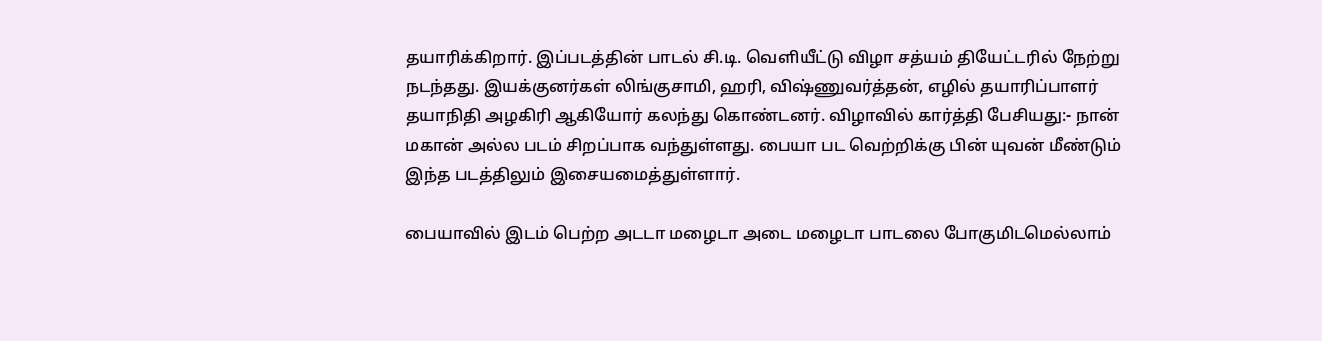தயாரிக்கிறார். இப்படத்தின் பாடல் சி.டி. வெளியீட்டு விழா சத்யம் தியேட்டரில் நேற்று நடந்தது. இயக்குனர்கள் லிங்குசாமி, ஹரி, விஷ்ணுவர்த்தன், எழில் தயாரிப்பாளர் தயாநிதி அழகிரி ஆகியோர் கலந்து கொண்டனர். விழாவில் கார்த்தி பேசியது:- நான் மகான் அல்ல படம் சிறப்பாக வந்துள்ளது. பையா பட வெற்றிக்கு பின் யுவன் மீண்டும் இந்த படத்திலும் இசையமைத்துள்ளார்.

பையாவில் இடம் பெற்ற அடடா மழைடா அடை மழைடா பாடலை போகுமிடமெல்லாம்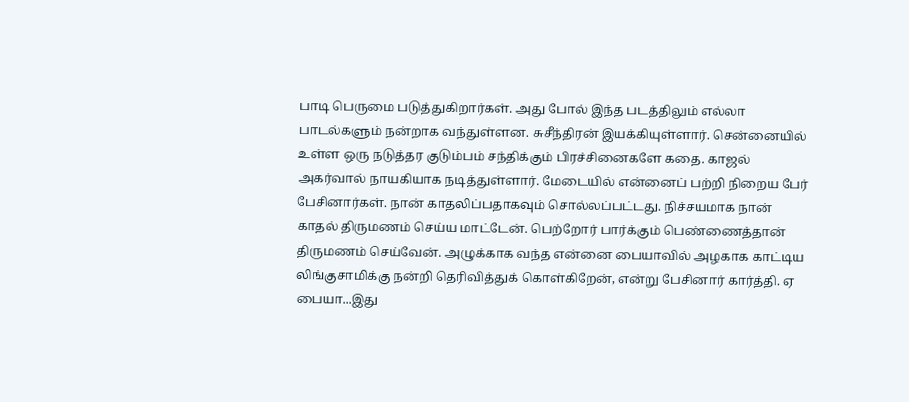பாடி பெருமை படுத்துகிறார்கள். அது போல் இந்த படத்திலும் எல்லா பாடல்களும் நன்றாக வந்துள்ளன. சுசீந்திரன் இயக்கியுள்ளார். சென்னையில் உள்ள ஒரு நடுத்தர குடும்பம் சந்திக்கும் பிரச்சினைகளே கதை. காஜல் அகர்வால் நாயகியாக நடித்துள்ளார். மேடையில் என்னைப் பற்றி நிறைய பேர் பேசினார்கள். நான் காதலிப்பதாகவும் சொல்லப்பட்டது. நிச்சயமாக நான் காதல் திருமணம் செய்ய மாட்டேன். பெற்றோர் பார்க்கும் பெண்ணைத்தான் திருமணம் செய்வேன். அழுக்காக வந்த என்னை பையாவில் அழகாக காட்டிய லிங்குசாமிக்கு நன்றி தெரிவித்துக் கொள்கிறேன், என்று பேசினார் கார்த்தி. ஏ பையா...இது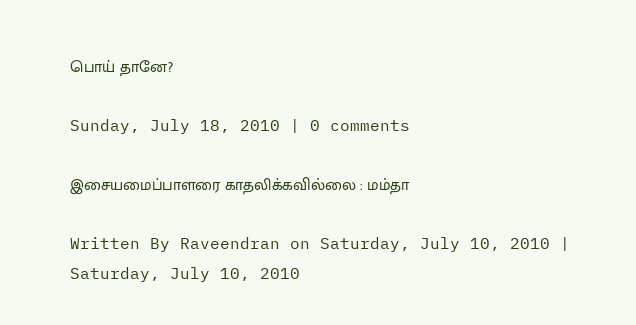பொய் தானே?

Sunday, July 18, 2010 | 0 comments

இசையமைப்பாளரை காதலிக்கவில்லை : மம்தா

Written By Raveendran on Saturday, July 10, 2010 | Saturday, July 10, 2010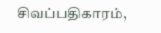சிவப்பதிகாரம்,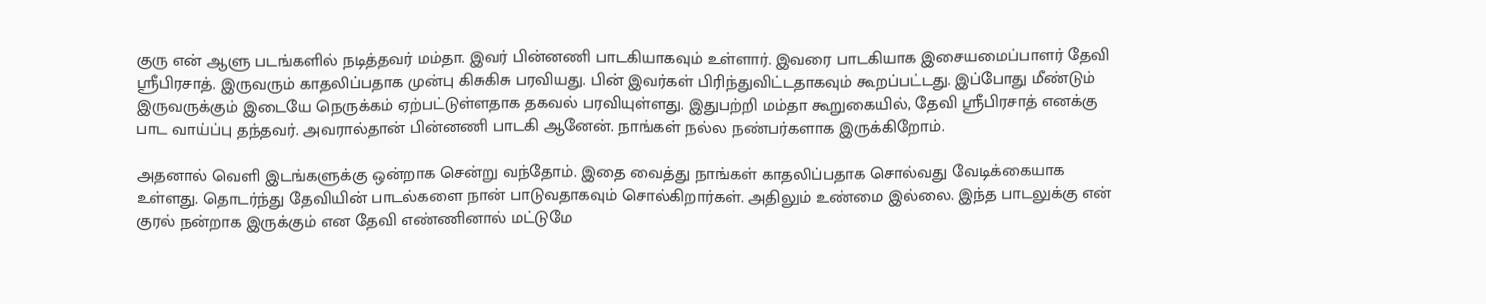குரு என் ஆளு படங்களில் நடித்தவர் மம்தா. இவர் பின்னணி பாடகியாகவும் உள்ளார். இவரை பாடகியாக இசையமைப்பாளர் தேவி ஸ்ரீபிரசாத். இருவரும் காதலிப்பதாக முன்பு கிசுகிசு பரவியது. பின் இவர்கள் பிரிந்துவிட்டதாகவும் கூறப்பட்டது. இப்போது மீண்டும் இருவருக்கும் இடையே நெருக்கம் ஏற்பட்டுள்ளதாக தகவல் பரவியுள்ளது. இதுபற்றி மம்தா கூறுகையில், தேவி ஸ்ரீபிரசாத் எனக்கு பாட வாய்ப்பு தந்தவர். அவரால்தான் பின்னணி பாடகி ஆனேன். நாங்கள் நல்ல நண்பர்களாக இருக்கிறோம்.

அதனால் வெளி இடங்களுக்கு ஒன்றாக சென்று வந்தோம். இதை வைத்து நாங்கள் காதலிப்பதாக சொல்வது வேடிக்கையாக உள்ளது. தொடர்ந்து தேவியின் பாடல்களை நான் பாடுவதாகவும் சொல்கிறார்கள். அதிலும் உண்மை இல்லை. இந்த பாடலுக்கு என் குரல் நன்றாக இருக்கும் என தேவி எண்ணினால் மட்டுமே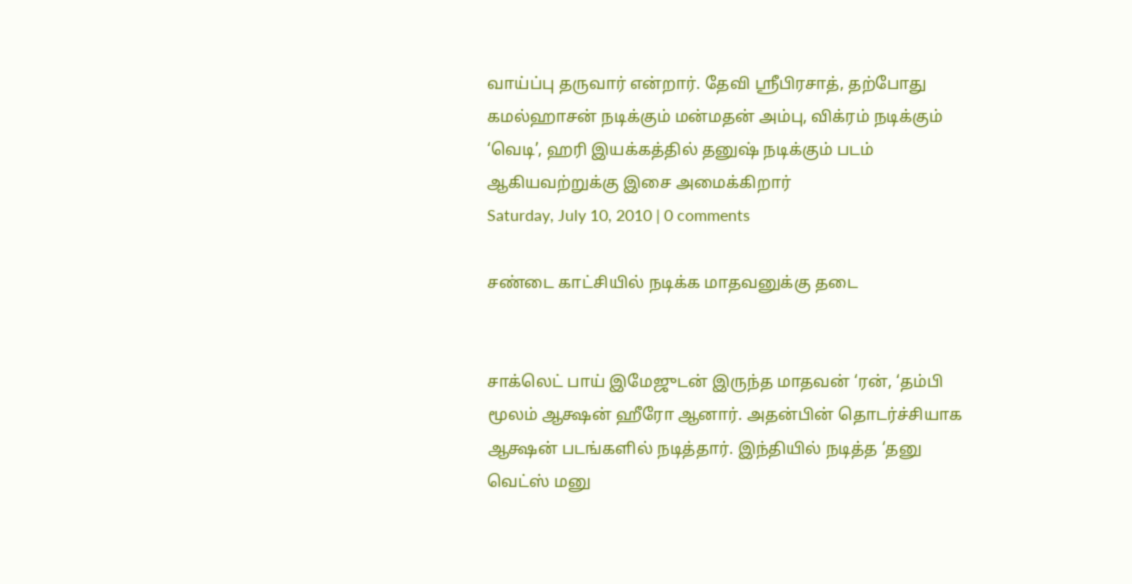வாய்ப்பு தருவார் என்றார். தேவி ஸ்ரீபிரசாத், தற்போது கமல்ஹாசன் நடிக்கும் மன்மதன் அம்பு, விக்ரம் நடிக்கும் ‘வெடி’, ஹரி இயக்கத்தில் தனுஷ் நடிக்கும் படம் ஆகியவற்றுக்கு இசை அமைக்கிறார்
Saturday, July 10, 2010 | 0 comments

சண்டை காட்சியில் நடிக்க மாதவனுக்கு தடை


சாக்லெட் பாய் இமேஜுடன் இருந்த மாதவன் ‘ரன், ‘தம்பி மூலம் ஆக்ஷன் ஹீரோ ஆனார். அதன்பின் தொடர்ச்சியாக
ஆக்ஷன் படங்களில் நடித்தார். இந்தியில் நடித்த ‘தனு வெட்ஸ் மனு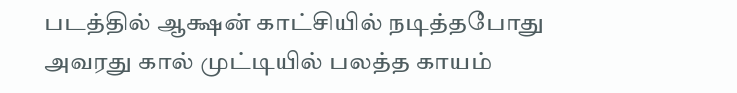படத்தில் ஆக்ஷன் காட்சியில் நடித்தபோது அவரது கால் முட்டியில் பலத்த காயம்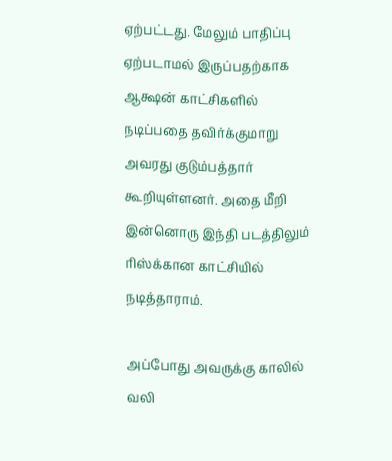ஏற்பட்டது. மேலும் பாதிப்பு ஏற்படாமல் இருப்பதற்காக ஆக்ஷன் காட்சிகளில் நடிப்பதை தவிர்க்குமாறு அவரது குடும்பத்தார் கூறியுள்ளனர். அதை மீறி இன்னொரு இந்தி படத்திலும் ரிஸ்க்கான காட்சியில் நடித்தாராம்.

அப்போது அவருக்கு காலில் வலி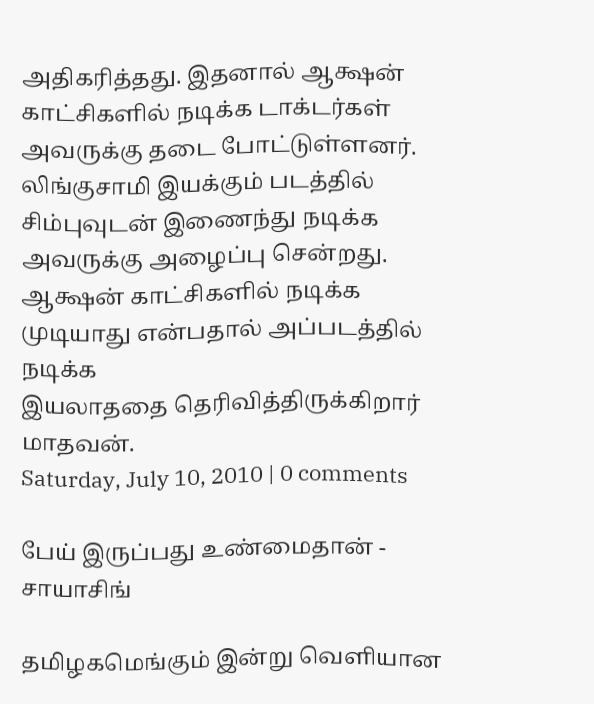அதிகரித்தது. இதனால் ஆக்ஷன் காட்சிகளில் நடிக்க டாக்டர்கள் அவருக்கு தடை போட்டுள்ளனர். லிங்குசாமி இயக்கும் படத்தில் சிம்புவுடன் இணைந்து நடிக்க அவருக்கு அழைப்பு சென்றது. ஆக்ஷன் காட்சிகளில் நடிக்க முடியாது என்பதால் அப்படத்தில் நடிக்க
இயலாததை தெரிவித்திருக்கிறார் மாதவன்.
Saturday, July 10, 2010 | 0 comments

பேய் இருப்பது உண்மைதான் - சாயாசிங்

தமிழகமெங்கும் இன்று வெளியான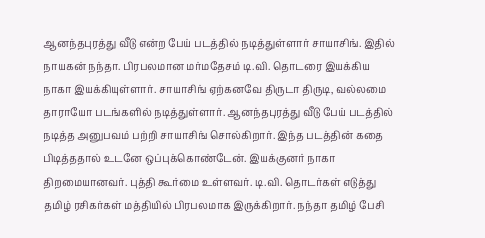ஆனந்தபுரத்து வீடு என்ற பேய் படத்தில் நடித்துள்ளார் சாயாசிங். இதில் நாயகன் நந்தா. பிரபலமான மர்மதேசம் டி.வி. தொடரை இயக்கிய நாகா இயக்கியுள்ளார். சாயாசிங் ஏற்கனவே திருடா திருடி, வல்லமை தாராயோ படங்களில் நடித்துள்ளார். ஆனந்தபுரத்து வீடு பேய் படத்தில் நடித்த அனுபவம் பற்றி சாயாசிங் சொல்கிறார். இந்த படத்தின் கதை பிடித்ததால் உடனே ஒப்புக்கொண்டேன். இயக்குனர் நாகா திறமையானவர். புத்தி கூர்மை உள்ளவர். டி.வி. தொடர்கள் எடுத்து தமிழ் ரசிகர்கள் மத்தியில் பிரபலமாக இருக்கிறார். நந்தா தமிழ் பேசி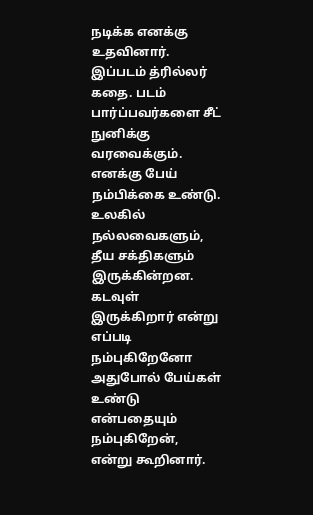நடிக்க எனக்கு உதவினார். இப்படம் த்ரில்லர் கதை. படம் பார்ப்பவர்களை சீட் நுனிக்கு வரவைக்கும். எனக்கு பேய் நம்பிக்கை உண்டு. உலகில் நல்லவைகளும், தீய சக்திகளும் இருக்கின்றன. கடவுள் இருக்கிறார் என்று எப்படி நம்புகிறேனோ அதுபோல் பேய்கள் உண்டு என்பதையும் நம்புகிறேன், என்று கூறினார்.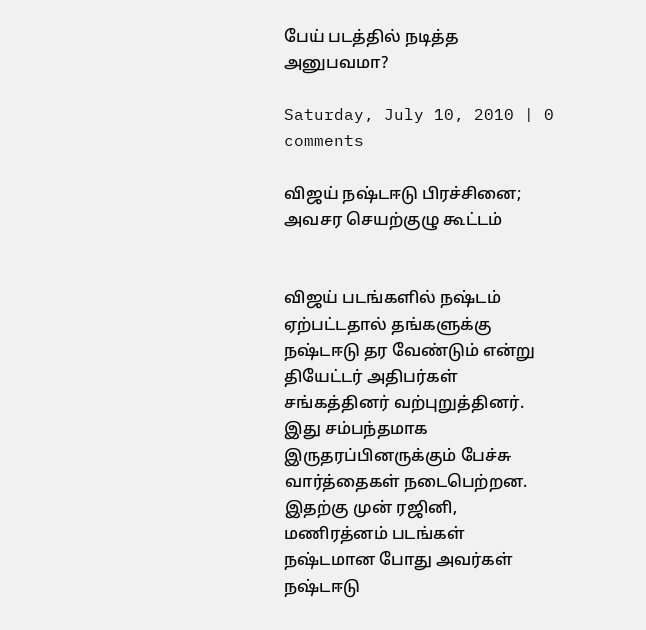பேய் படத்தில் நடித்த அனுபவமா?

Saturday, July 10, 2010 | 0 comments

விஜய் நஷ்டஈடு பிரச்சினை; அவசர செயற்குழு கூட்டம்


விஜய் படங்களில் நஷ்டம் ஏற்பட்டதால் தங்களுக்கு நஷ்டஈடு தர வேண்டும் என்று தியேட்டர் அதிபர்கள் சங்கத்தினர் வற்புறுத்தினர். இது சம்பந்தமாக இருதரப்பினருக்கும் பேச்சு வார்த்தைகள் நடைபெற்றன. இதற்கு முன் ரஜினி, மணிரத்னம் படங்கள் நஷ்டமான போது அவர்கள் நஷ்டஈடு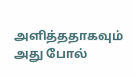அளித்ததாகவும் அது போல்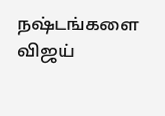நஷ்டங்களை விஜய்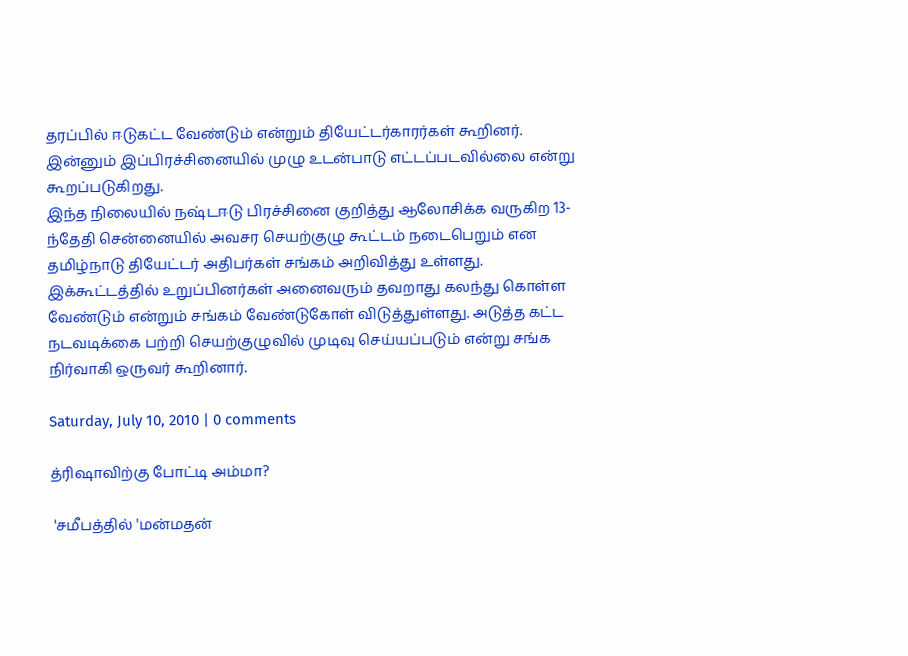தரப்பில் ஈடுகட்ட வேண்டும் என்றும் தியேட்டர்காரர்கள் கூறினர். இன்னும் இப்பிரச்சினையில் முழு உடன்பாடு எட்டப்படவில்லை என்று கூறப்படுகிறது.
இந்த நிலையில் நஷ்டஈடு பிரச்சினை குறித்து ஆலோசிக்க வருகிற 13-ந்தேதி சென்னையில் அவசர செயற்குழு கூட்டம் நடைபெறும் என தமிழ்நாடு தியேட்டர் அதிபர்கள் சங்கம் அறிவித்து உள்ளது. இக்கூட்டத்தில் உறுப்பினர்கள் அனைவரும் தவறாது கலந்து கொள்ள வேண்டும் என்றும் சங்கம் வேண்டுகோள் விடுத்துள்ளது. அடுத்த கட்ட நடவடிக்கை பற்றி செயற்குழுவில் முடிவு செய்யப்படும் என்று சங்க நிர்வாகி ஒருவர் கூறினார்.

Saturday, July 10, 2010 | 0 comments

த்ரிஷாவிற்கு போட்டி அம்மா?

 'சமீபத்தில் 'மன்மதன்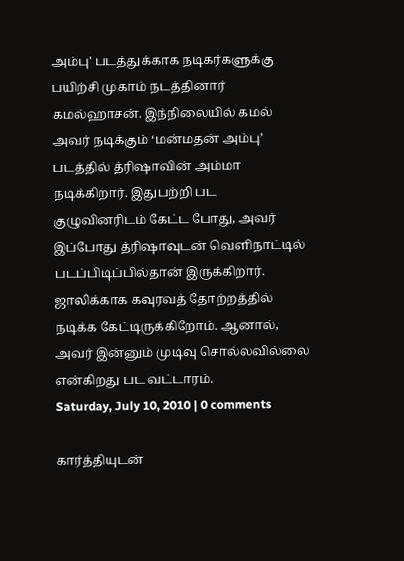அம்பு' படத்துக்காக நடிகர்களுக்கு பயிற்சி முகாம் நடத்தினார் கமல்ஹாசன். இந்நிலையில் கமல் அவர் நடிக்கும் ‘மன்மதன் அம்பு’ படத்தில் த்ரிஷாவின் அம்மா நடிக்கிறார். இதுபற்றி பட குழுவினரிடம் கேட்ட போது, அவர் இப்போது த்ரிஷாவுடன் வெளிநாட்டில் படப்பிடிப்பில்தான் இருக்கிறார். ஜாலிக்காக கவுரவத் தோற்றத்தில் நடிக்க கேட்டிருக்கிறோம். ஆனால், அவர் இன்னும் முடிவு சொல்லவில்லை என்கிறது பட வட்டாரம்.
Saturday, July 10, 2010 | 0 comments

கார்த்தியுடன்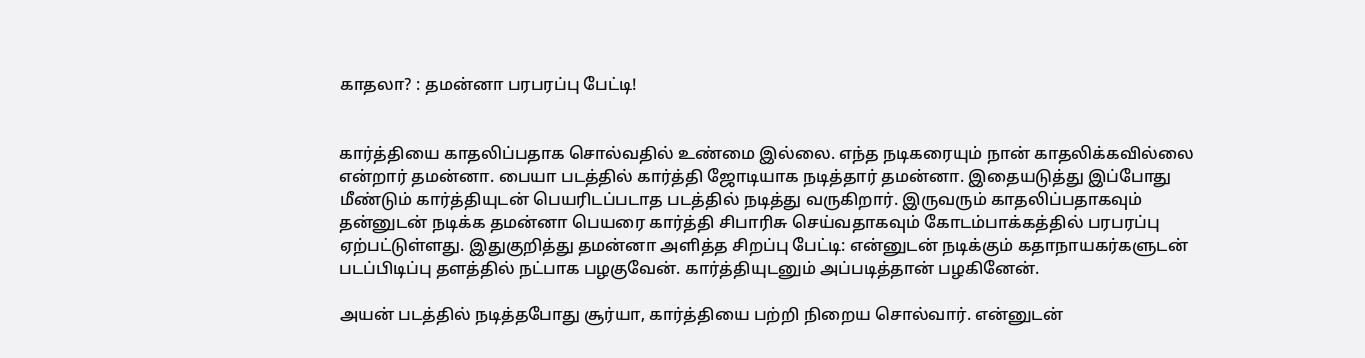காதலா? : தமன்னா பரபரப்பு பேட்டி!


கார்த்தியை காதலிப்பதாக சொல்வதில் உண்மை இல்லை. எந்த நடிகரையும் நான் காதலிக்கவில்லை என்றார் தமன்னா. பையா படத்தில் கார்த்தி ஜோடியாக நடித்தார் தமன்னா. இதையடுத்து இப்போது மீண்டும் கார்த்தியுடன் பெயரிடப்படாத படத்தில் நடித்து வருகிறார். இருவரும் காதலிப்பதாகவும் தன்னுடன் நடிக்க தமன்னா பெயரை கார்த்தி சிபாரிசு செய்வதாகவும் கோடம்பாக்கத்தில் பரபரப்பு ஏற்பட்டுள்ளது. இதுகுறித்து தமன்னா அளித்த சிறப்பு பேட்டி: என்னுடன் நடிக்கும் கதாநாயகர்களுடன் படப்பிடிப்பு தளத்தில் நட்பாக பழகுவேன். கார்த்தியுடனும் அப்படித்தான் பழகினேன்.

அயன் படத்தில் நடித்தபோது சூர்யா, கார்த்தியை பற்றி நிறைய சொல்வார். என்னுடன்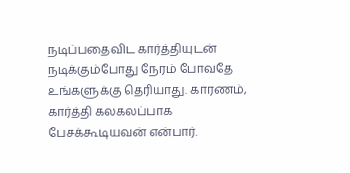நடிப்பதைவிட கார்த்தியுடன் நடிக்கும்போது நேரம் போவதே உங்களுக்கு தெரியாது. காரணம், கார்த்தி கலகலப்பாக பேசக்கூடியவன் என்பார்.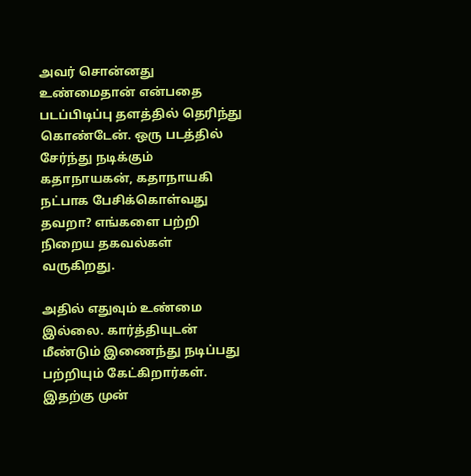அவர் சொன்னது உண்மைதான் என்பதை படப்பிடிப்பு தளத்தில் தெரிந்து கொண்டேன். ஒரு படத்தில் சேர்ந்து நடிக்கும் கதாநாயகன், கதாநாயகி நட்பாக பேசிக்கொள்வது தவறா? எங்களை பற்றி நிறைய தகவல்கள் வருகிறது.

அதில் எதுவும் உண்மை இல்லை. கார்த்தியுடன் மீண்டும் இணைந்து நடிப்பது பற்றியும் கேட்கிறார்கள். இதற்கு முன்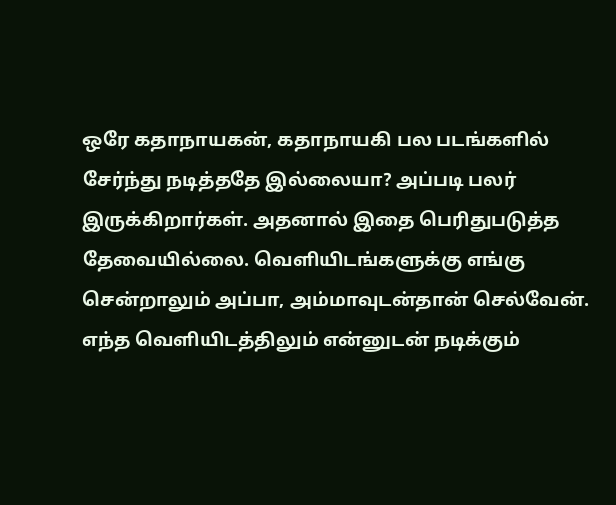ஒரே கதாநாயகன், கதாநாயகி பல படங்களில் சேர்ந்து நடித்ததே இல்லையா? அப்படி பலர் இருக்கிறார்கள். அதனால் இதை பெரிதுபடுத்த தேவையில்லை. வெளியிடங்களுக்கு எங்கு சென்றாலும் அப்பா, அம்மாவுடன்தான் செல்வேன். எந்த வெளியிடத்திலும் என்னுடன் நடிக்கும்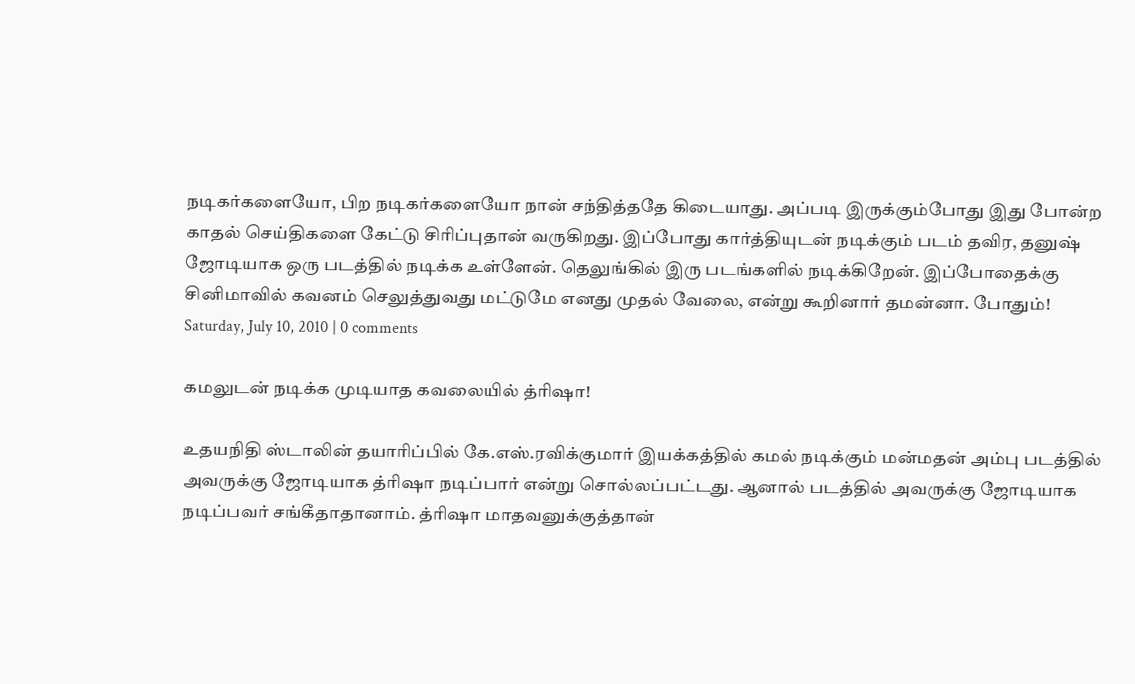நடிகர்களையோ, பிற நடிகர்களையோ நான் சந்தித்ததே கிடையாது. அப்படி இருக்கும்போது இது போன்ற காதல் செய்திகளை கேட்டு சிரிப்புதான் வருகிறது. இப்போது கார்த்தியுடன் நடிக்கும் படம் தவிர, தனுஷ் ஜோடியாக ஒரு படத்தில் நடிக்க உள்ளேன். தெலுங்கில் இரு படங்களில் நடிக்கிறேன். இப்போதைக்கு சினிமாவில் கவனம் செலுத்துவது மட்டுமே எனது முதல் வேலை, என்று கூறினார் தமன்னா. போதும்!
Saturday, July 10, 2010 | 0 comments

கமலுடன் நடிக்க முடியாத கவலையில் த்ரிஷா!

உதயநிதி ஸ்டாலின் தயாரிப்பில் கே.எஸ்.ரவிக்குமார் இயக்கத்தில் கமல் நடிக்கும் மன்மதன் அம்பு படத்தில் அவருக்கு ஜோடியாக த்ரிஷா நடிப்பார் என்று சொல்லப்பட்டது. ஆனால் படத்தில் அவருக்கு ஜோடியாக நடிப்பவர் சங்கீதாதானாம். த்ரிஷா மாதவனுக்குத்தான்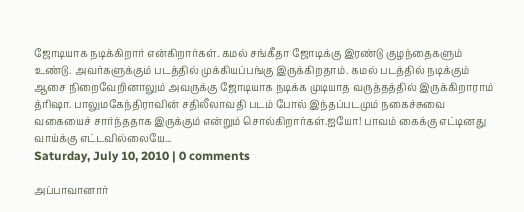ஜோடியாக நடிக்கிறார் என்கிறார்கள். கமல் சங்கீதா ஜோடிக்கு இரண்டு குழந்தைகளும் உண்டு. அவர்களுக்கும் படத்தில் முக்கியப்பங்கு இருக்கிறதாம். கமல் படத்தில் நடிக்கும் ஆசை நிறைவேறினாலும் அவருக்கு ஜோடியாக நடிக்க முடியாத வருத்தத்தில் இருக்கிறாராம் த்ரிஷா. பாலுமகேந்திராவின் சதிலீலாவதி படம் போல் இந்தப்படமும் நகைச்சுவை வகையைச் சார்ந்ததாக இருக்கும் என்றும் சொல்கிறார்கள்.ஐயோ! பாவம் கைக்கு எட்டினது வாய்க்கு எட்டவில்லையே...
Saturday, July 10, 2010 | 0 comments

அப்பாவானார்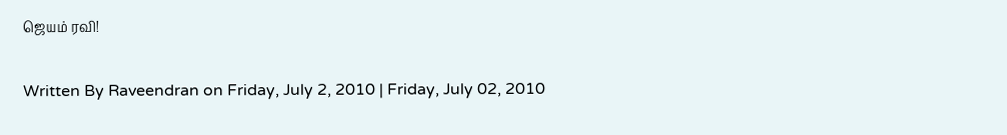ஜெயம் ரவி!

Written By Raveendran on Friday, July 2, 2010 | Friday, July 02, 2010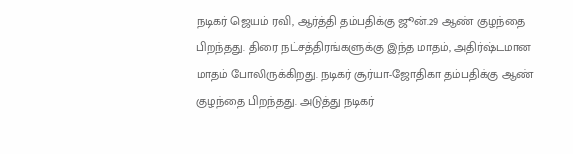நடிகர் ஜெயம் ரவி, ஆர்த்தி தம்பதிக்கு ஜூன்.29 ஆண் குழந்தை பிறந்தது. திரை நட்சத்திரங்களுக்கு இந்த மாதம், அதிர்ஷ்டமான மாதம் போலிருக்கிறது. நடிகர் சூர்யா-ஜோதிகா தம்பதிக்கு ஆண் குழந்தை பிறந்தது. அடுத்து நடிகர்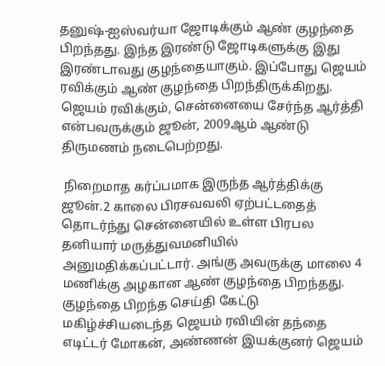தனுஷ்-ஐஸ்வர்யா ஜோடிக்கும் ஆண் குழந்தை பிறந்தது. இந்த இரண்டு ஜோடிகளுக்கு இது இரண்டாவது குழந்தையாகும். இப்போது ஜெயம் ரவிக்கும் ஆண் குழந்தை பிறந்திருக்கிறது. ஜெயம் ரவிக்கும், சென்னையை சேர்ந்த ஆர்த்தி என்பவருக்கும் ஜூன், 2009ஆம் ஆண்டு திருமணம் நடைபெற்றது.

 நிறைமாத கர்ப்பமாக இருந்த ஆர்த்திக்கு ஜூன்.2 காலை பிரசவவலி ஏற்பட்டதைத் தொடர்ந்து சென்னையில் உள்ள பிரபல தனியார் மருத்துவமனியில் அனுமதிக்கப்பட்டார். அங்கு அவருக்கு மாலை 4 மணிக்கு அழகான ஆண் குழந்தை பிறந்தது. குழந்தை பிறந்த செய்தி கேட்டு மகிழ்ச்சியடைந்த ஜெயம் ரவியின் தந்தை எடிட்டர் மோகன், அண்ணன் இயக்குனர் ஜெயம்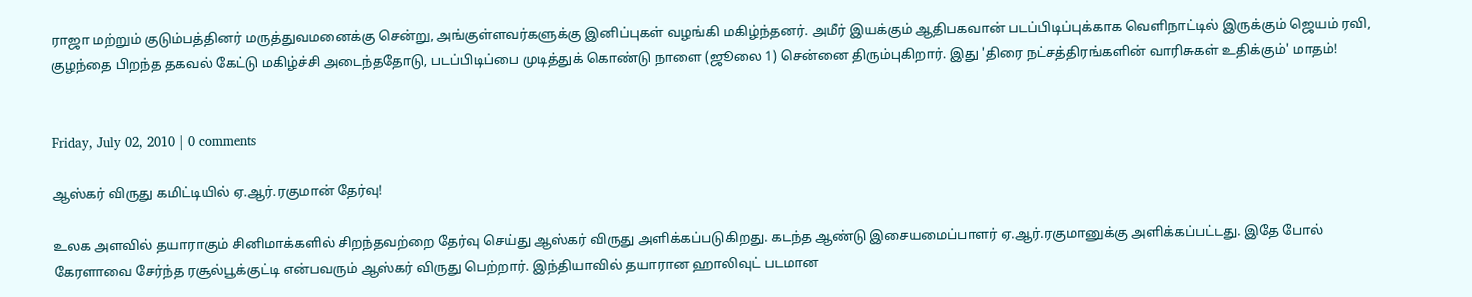ராஜா மற்றும் குடும்பத்தினர் மருத்துவமனைக்கு சென்று, அங்குள்ளவர்களுக்கு இனிப்புகள் வழங்கி மகிழ்ந்தனர். அமீர் இயக்கும் ஆதிபகவான் படப்பிடிப்புக்காக வெளிநாட்டில் இருக்கும் ஜெயம் ரவி, குழந்தை பிறந்த தகவல் கேட்டு மகிழ்ச்சி அடைந்ததோடு, படப்பிடிப்பை முடித்துக் கொண்டு நாளை (ஜூலை 1) சென்னை திரும்புகிறார். இது 'திரை நட்சத்திரங்களின் வாரிசுகள் உதிக்கும்' மாதம்!


Friday, July 02, 2010 | 0 comments

ஆஸ்கர் விருது கமிட்டியில் ஏ.ஆர்.ரகுமான் தேர்வு!

உலக அளவில் தயாராகும் சினிமாக்களில் சிறந்தவற்றை தேர்வு செய்து ஆஸ்கர் விருது அளிக்கப்படுகிறது. கடந்த ஆண்டு இசையமைப்பாளர் ஏ.ஆர்.ரகுமானுக்கு அளிக்கப்பட்டது. இதே போல் கேரளாவை சேர்ந்த ரசூல்பூக்குட்டி என்பவரும் ஆஸ்கர் விருது பெற்றார். இந்தியாவில் தயாரான ஹாலிவுட் படமான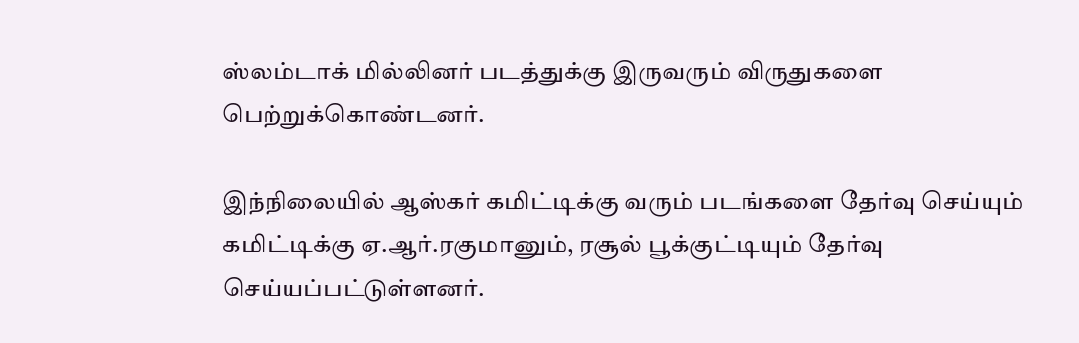ஸ்லம்டாக் மில்லினர் படத்துக்கு இருவரும் விருதுகளை பெற்றுக்கொண்டனர்.

இந்நிலையில் ஆஸ்கர் கமிட்டிக்கு வரும் படங்களை தேர்வு செய்யும் கமிட்டிக்கு ஏ.ஆர்.ரகுமானும், ரசூல் பூக்குட்டியும் தேர்வு செய்யப்பட்டுள்ளனர்.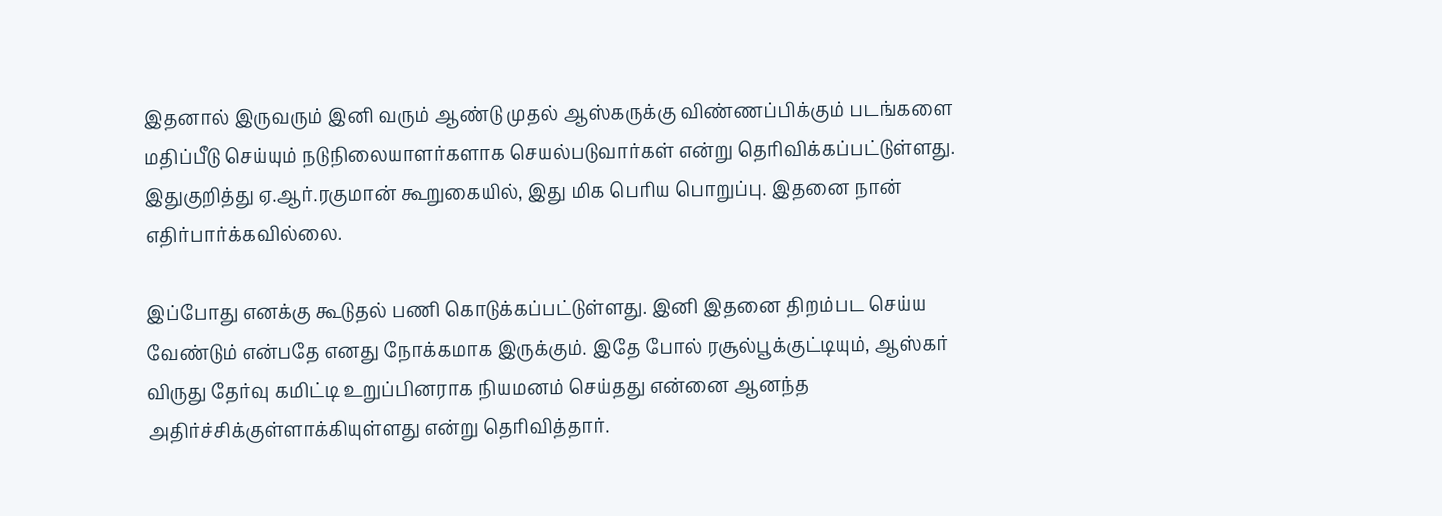இதனால் இருவரும் இனி வரும் ஆண்டு முதல் ஆஸ்கருக்கு விண்ணப்பிக்கும் படங்களை மதிப்பீடு செய்யும் நடுநிலையாளர்களாக செயல்படுவார்கள் என்று தெரிவிக்கப்பட்டுள்ளது. இதுகுறித்து ஏ.ஆர்.ரகுமான் கூறுகையில், இது மிக பெரிய பொறுப்பு. இதனை நான் எதிர்பார்க்கவில்லை.

இப்போது எனக்கு கூடுதல் பணி கொடுக்கப்பட்டுள்ளது. இனி இதனை திறம்பட செய்ய வேண்டும் என்பதே எனது நோக்கமாக இருக்கும். இதே போல் ரசூல்பூக்குட்டியும், ஆஸ்கர் விருது தேர்வு கமிட்டி உறுப்பினராக நியமனம் செய்தது என்னை ஆனந்த அதிர்ச்சிக்குள்ளாக்கியுள்ளது என்று தெரிவித்தார்.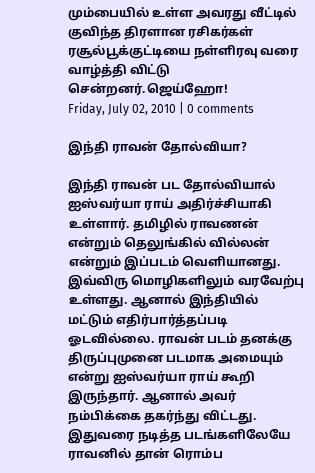மும்பையில் உள்ள அவரது வீட்டில் குவிந்த திரளான ரசிகர்கள் ரசூல்பூக்குட்டியை நள்ளிரவு வரை வாழ்த்தி விட்டு சென்றனர்.ஜெய்ஹோ!
Friday, July 02, 2010 | 0 comments

இந்தி ராவன் தோல்வியா?

இந்தி ராவன் பட தோல்வியால் ஐஸ்வர்யா ராய் அதிர்ச்சியாகி உள்ளார். தமிழில் ராவணன் என்றும் தெலுங்கில் வில்லன் என்றும் இப்படம் வெளியானது. இவ்விரு மொழிகளிலும் வரவேற்பு உள்ளது. ஆனால் இந்தியில் மட்டும் எதிர்பார்த்தப்படி ஓடவில்லை. ராவன் படம் தனக்கு திருப்புமுனை படமாக அமையும் என்று ஐஸ்வர்யா ராய் கூறி இருந்தார். ஆனால் அவர் நம்பிக்கை தகர்ந்து விட்டது. இதுவரை நடித்த படங்களிலேயே ராவனில் தான் ரொம்ப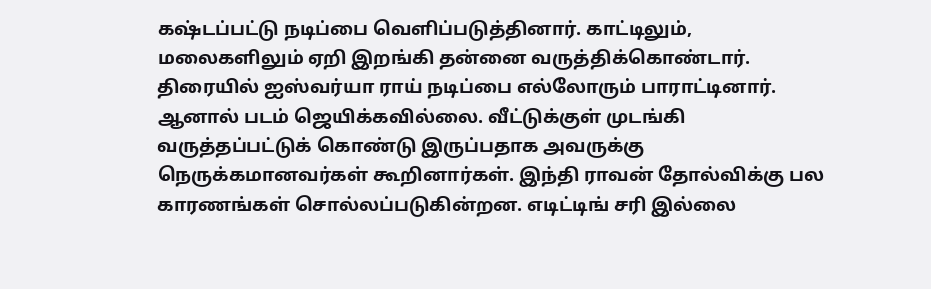கஷ்டப்பட்டு நடிப்பை வெளிப்படுத்தினார். காட்டிலும், மலைகளிலும் ஏறி இறங்கி தன்னை வருத்திக்கொண்டார்.
திரையில் ஐஸ்வர்யா ராய் நடிப்பை எல்லோரும் பாராட்டினார். ஆனால் படம் ஜெயிக்கவில்லை. வீட்டுக்குள் முடங்கி வருத்தப்பட்டுக் கொண்டு இருப்பதாக அவருக்கு நெருக்கமானவர்கள் கூறினார்கள். இந்தி ராவன் தோல்விக்கு பல காரணங்கள் சொல்லப்படுகின்றன. எடிட்டிங் சரி இல்லை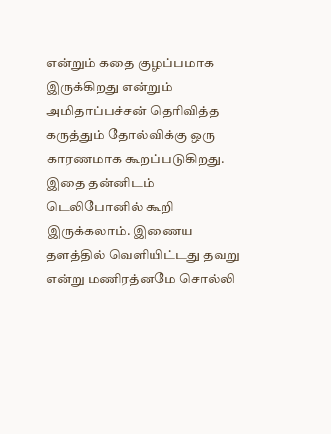என்றும் கதை குழப்பமாக இருக்கிறது என்றும் அமிதாப்பச்சன் தெரிவித்த கருத்தும் தோல்விக்கு ஒரு காரணமாக கூறப்படுகிறது. இதை தன்னிடம் டெலிபோனில் கூறி இருக்கலாம். இணைய தளத்தில் வெளியிட்டது தவறு என்று மணிரத்னமே சொல்லி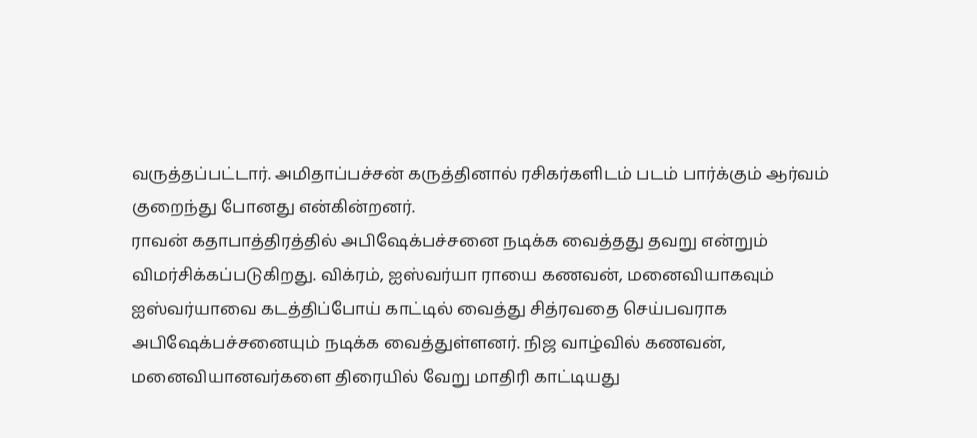வருத்தப்பட்டார். அமிதாப்பச்சன் கருத்தினால் ரசிகர்களிடம் படம் பார்க்கும் ஆர்வம் குறைந்து போனது என்கின்றனர்.
ராவன் கதாபாத்திரத்தில் அபிஷேக்பச்சனை நடிக்க வைத்தது தவறு என்றும் விமர்சிக்கப்படுகிறது. விக்ரம், ஐஸ்வர்யா ராயை கணவன், மனைவியாகவும் ஐஸ்வர்யாவை கடத்திப்போய் காட்டில் வைத்து சித்ரவதை செய்பவராக அபிஷேக்பச்சனையும் நடிக்க வைத்துள்ளனர். நிஜ வாழ்வில் கணவன், மனைவியானவர்களை திரையில் வேறு மாதிரி காட்டியது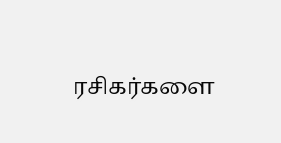ரசிகர்களை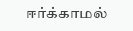ஈர்க்காமல்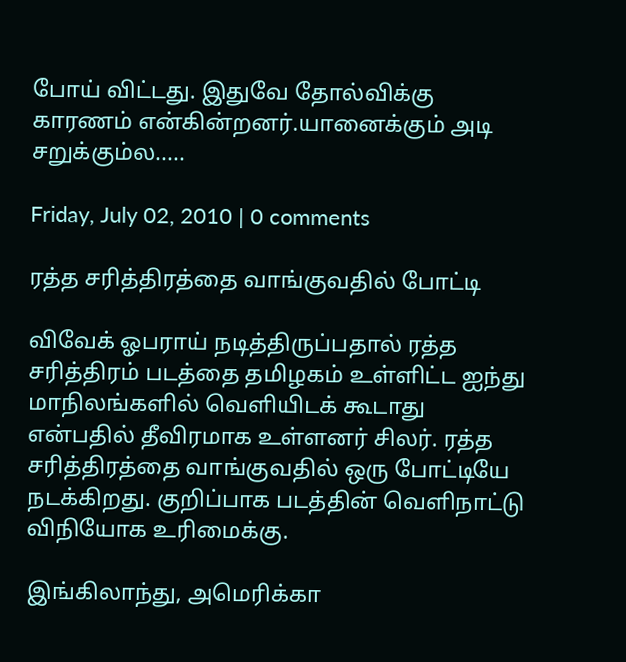போய் விட்டது. இதுவே தோல்விக்கு காரணம் என்கின்றனர்.யானைக்கும் அடி சறுக்கும்ல.....

Friday, July 02, 2010 | 0 comments

ரத்த ச‌ரித்திரத்தை வாங்குவதில் போட்டி

விவேக் ஓபராய் நடித்திருப்பதால் ரத்த ச‌ரித்திரம் படத்தை தமிழகம் உள்ளிட்ட ஐந்து மாநிலங்களில் வெளியிடக் கூடாது என்பதில் தீவிரமாக உள்ளனர் சிலர். ரத்த ச‌ரித்திரத்தை வாங்குவதில் ஒரு போட்டியே நடக்கிறது. குறிப்பாக படத்தின் வெளிநாட்டு விநியோக உ‌ரிமைக்கு.

இங்கிலாந்து, அமெ‌ரிக்கா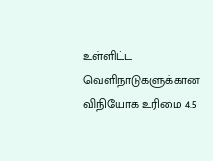உள்ளிட்ட வெளிநாடுகளுக்கான விநியோக உ‌ரிமை 4.5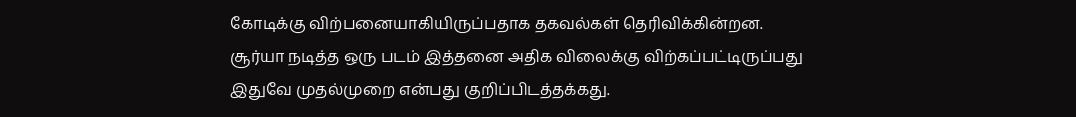கோடிக்கு விற்பனையாகியிருப்பதாக தகவல்கள் தெ‌ரிவிக்கின்றன. சூர்யா நடித்த ஒரு படம் இத்தனை அதிக விலைக்கு விற்கப்பட்டிருப்பது இதுவே முதல்முறை என்பது குறிப்பிடத்தக்கது.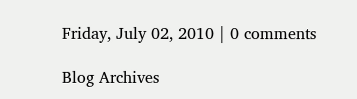Friday, July 02, 2010 | 0 comments

Blog Archives